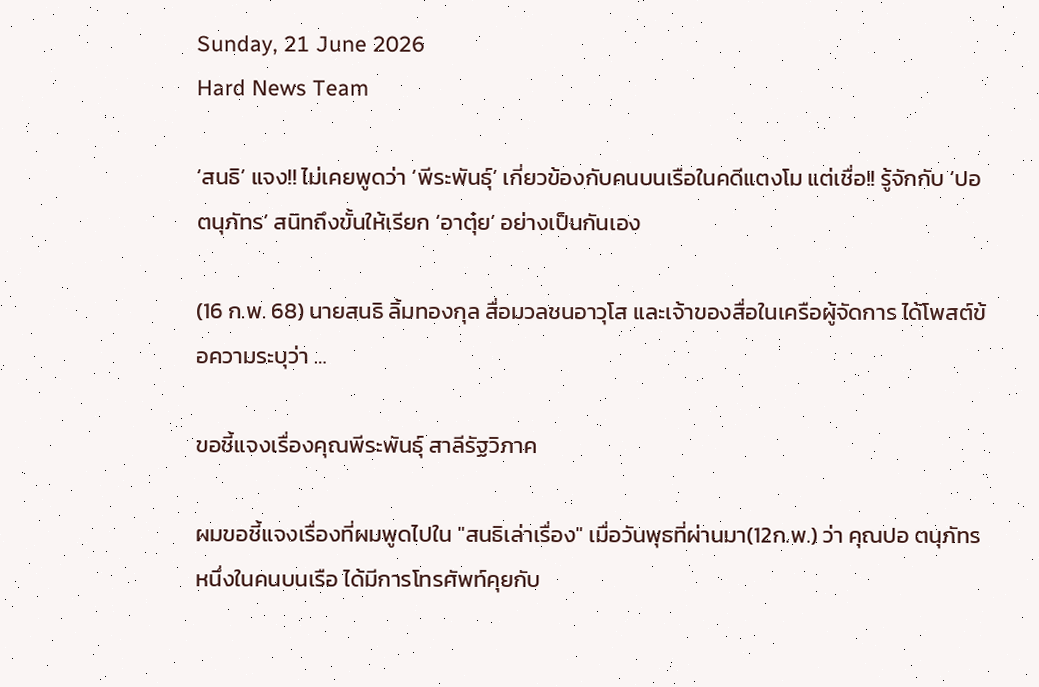Sunday, 21 June 2026
Hard News Team

‘สนธิ’ แจง!! ไม่เคยพูดว่า ‘พีระพันธุ์’ เกี่ยวข้องกับคนบนเรือในคดีแตงโม แต่เชื่อ!! รู้จักกับ ‘ปอ ตนุภัทร’ สนิทถึงขั้นให้เรียก ‘อาตุ๋ย’ อย่างเป็นกันเอง

(16 ก.พ. 68) นายสนธิ ลิ้มทองกุล สื่อมวลชนอาวุโส และเจ้าของสื่อในเครือผู้จัดการ ได้โพสต์ข้อความระบุว่า …

ขอชี้แจงเรื่องคุณพีระพันธุ์ สาลีรัฐวิภาค

ผมขอชี้แจงเรื่องที่ผมพูดไปใน "สนธิเล่าเรื่อง" เมื่อวันพุธที่ผ่านมา(12ก.พ.) ว่า คุณปอ ตนุภัทร หนึ่งในคนบนเรือ ได้มีการโทรศัพท์คุยกับ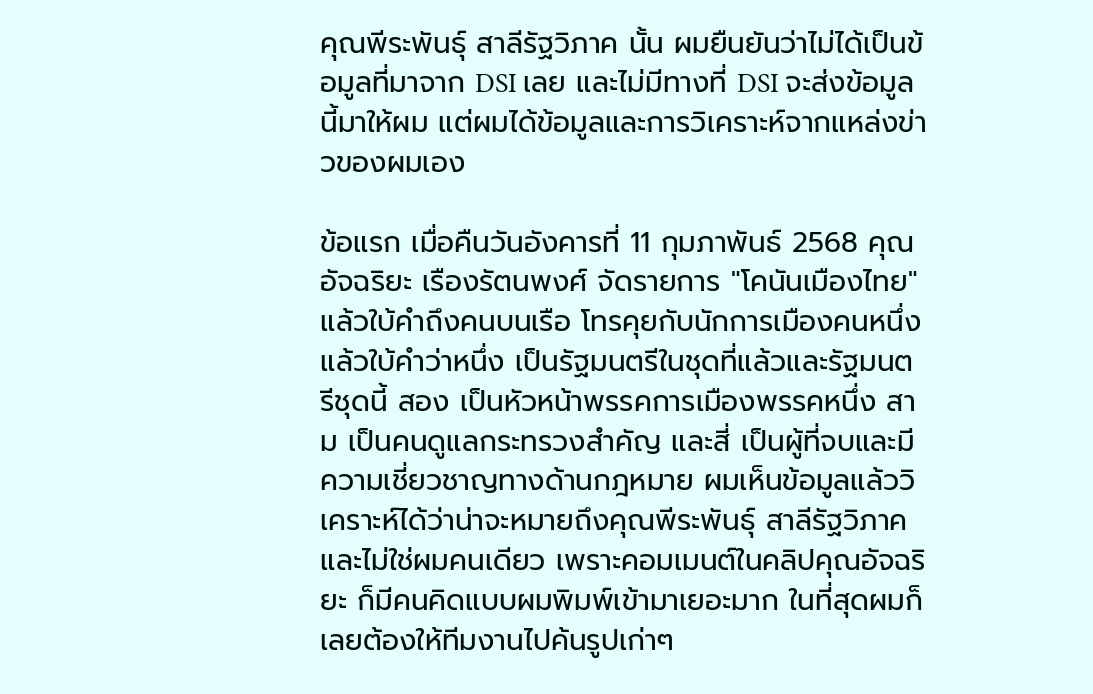คุณพีระพันธุ์ สาลีรัฐวิภาค นั้น ผมยืนยันว่าไม่ได้เป็นข้อมูลที่มาจาก DSI เลย และไม่มีทางที่ DSI จะส่งข้อมูลนี้มาให้ผม แต่ผมได้ข้อมูลและการวิเคราะห์จากแหล่งข่าวของผมเอง

ข้อแรก เมื่อคืนวันอังคารที่ 11 กุมภาพันธ์ 2568 คุณอัจฉริยะ เรืองรัตนพงศ์ จัดรายการ "โคนันเมืองไทย" แล้วใบ้คำถึงคนบนเรือ โทรคุยกับนักการเมืองคนหนึ่ง แล้วใบ้คำว่าหนึ่ง เป็นรัฐมนตรีในชุดที่แล้วและรัฐมนตรีชุดนี้ สอง เป็นหัวหน้าพรรคการเมืองพรรคหนึ่ง สาม เป็นคนดูแลกระทรวงสำคัญ และสี่ เป็นผู้ที่จบและมีความเชี่ยวชาญทางด้านกฎหมาย ผมเห็นข้อมูลแล้ววิเคราะห์ได้ว่าน่าจะหมายถึงคุณพีระพันธุ์ สาลีรัฐวิภาค และไม่ใช่ผมคนเดียว เพราะคอมเมนต์ในคลิปคุณอัจฉริยะ ก็มีคนคิดแบบผมพิมพ์เข้ามาเยอะมาก ในที่สุดผมก็เลยต้องให้ทีมงานไปค้นรูปเก่าๆ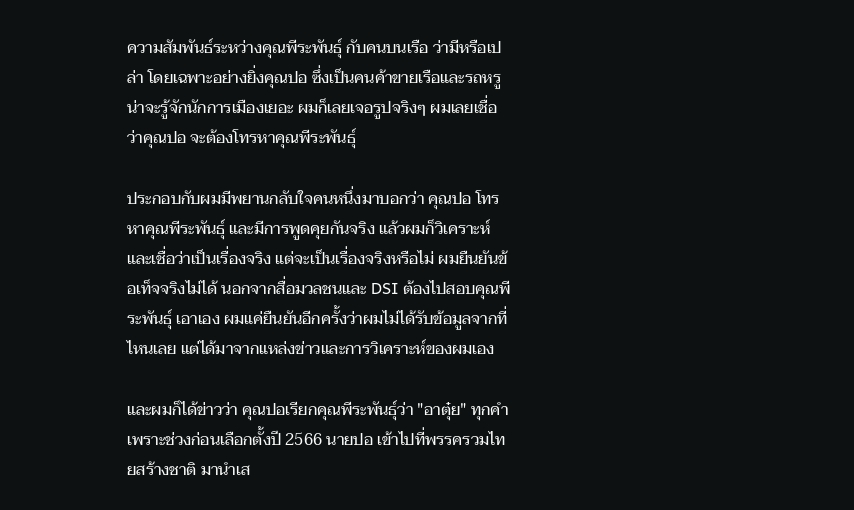ความสัมพันธ์ระหว่างคุณพีระพันธุ์ กับคนบนเรือ ว่ามีหรือเปล่า โดยเฉพาะอย่างยิ่งคุณปอ ซึ่งเป็นคนค้าขายเรือและรถหรู น่าจะรู้จักนักการเมืองเยอะ ผมก็เลยเจอรูปจริงๆ ผมเลยเชื่อว่าคุณปอ จะต้องโทรหาคุณพีระพันธุ์

ประกอบกับผมมีพยานกลับใจคนหนึ่งมาบอกว่า คุณปอ โทรหาคุณพีระพันธุ์ และมีการพูดคุยกันจริง แล้วผมก็วิเคราะห์และเชื่อว่าเป็นเรื่องจริง แต่จะเป็นเรื่องจริงหรือไม่ ผมยืนยันข้อเท็จจริงไม่ได้ นอกจากสื่อมวลชนและ DSI ต้องไปสอบคุณพีระพันธุ์ เอาเอง ผมแค่ยืนยันอีกครั้งว่าผมไม่ได้รับข้อมูลจากที่ไหนเลย แต่ได้มาจากแหล่งข่าวและการวิเคราะห์ของผมเอง

และผมก็ได้ข่าวว่า คุณปอเรียกคุณพีระพันธุ์ว่า "อาตุ๋ย" ทุกคำ เพราะช่วงก่อนเลือกตั้งปี 2566 นายปอ เข้าไปที่พรรครวมไทยสร้างชาติ มานำเส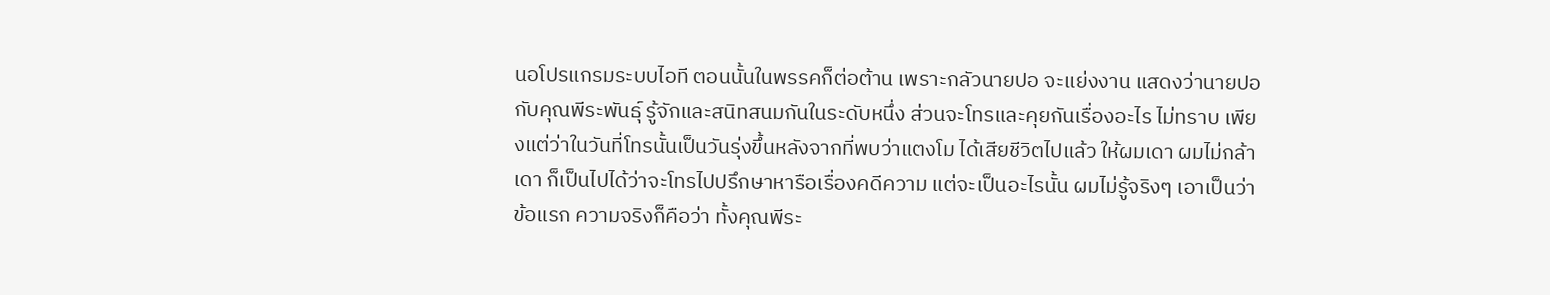นอโปรแกรมระบบไอที ตอนนั้นในพรรคก็ต่อต้าน เพราะกลัวนายปอ จะแย่งงาน แสดงว่านายปอ กับคุณพีระพันธุ์ รู้จักและสนิทสนมกันในระดับหนึ่ง ส่วนจะโทรและคุยกันเรื่องอะไร ไม่ทราบ เพียงแต่ว่าในวันที่โทรนั้นเป็นวันรุ่งขึ้นหลังจากที่พบว่าแตงโม ได้เสียชีวิตไปแล้ว ให้ผมเดา ผมไม่กล้าเดา ก็เป็นไปได้ว่าจะโทรไปปรึกษาหารือเรื่องคดีความ แต่จะเป็นอะไรนั้น ผมไม่รู้จริงๆ เอาเป็นว่า ข้อแรก ความจริงก็คือว่า ทั้งคุณพีระ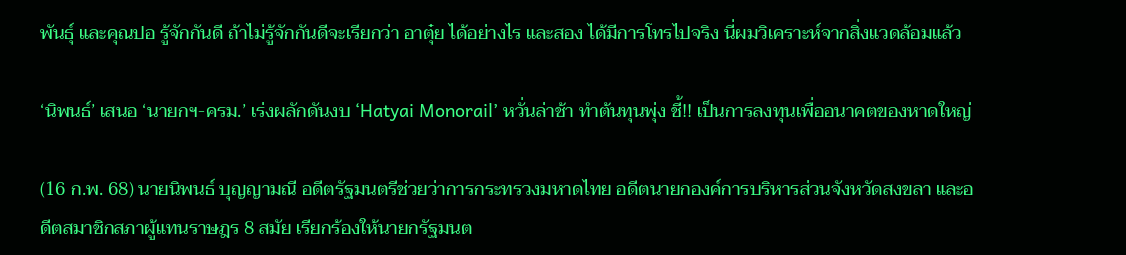พันธุ์ และคุณปอ รู้จักกันดี ถ้าไม่รู้จักกันดีจะเรียกว่า อาตุ๋ย ได้อย่างไร และสอง ได้มีการโทรไปจริง นี่ผมวิเคราะห์จากสิ่งแวดล้อมแล้ว

‘นิพนธ์’ เสนอ ‘นายกฯ-ครม.’ เร่งผลักดันงบ ‘Hatyai Monorail’ หวั่นล่าช้า ทำต้นทุนพุ่ง ชี้!! เป็นการลงทุนเพื่ออนาคตของหาดใหญ่

(16 ก.พ. 68) นายนิพนธ์ บุญญามณี อดีตรัฐมนตรีช่วยว่าการกระทรวงมหาดไทย อดีตนายกองค์การบริหารส่วนจังหวัดสงขลา และอดีตสมาชิกสภาผู้แทนราษฎร 8 สมัย เรียกร้องให้นายกรัฐมนต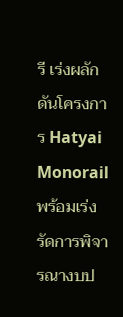รี เร่งผลักดันโครงการ Hatyai Monorail พร้อมเร่งรัดการพิจารณางบป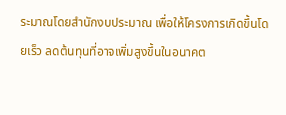ระมาณโดยสำนักงบประมาณ เพื่อให้โครงการเกิดขึ้นโดยเร็ว ลดต้นทุนที่อาจเพิ่มสูงขึ้นในอนาคต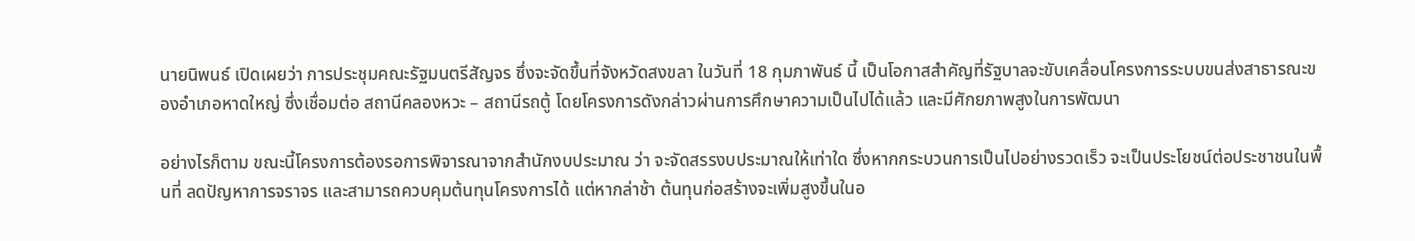นายนิพนธ์ เปิดเผยว่า การประชุมคณะรัฐมนตรีสัญจร ซึ่งจะจัดขึ้นที่จังหวัดสงขลา ในวันที่ 18 กุมภาพันธ์ นี้ เป็นโอกาสสำคัญที่รัฐบาลจะขับเคลื่อนโครงการระบบขนส่งสาธารณะของอำเภอหาดใหญ่ ซึ่งเชื่อมต่อ สถานีคลองหวะ – สถานีรถตู้ โดยโครงการดังกล่าวผ่านการศึกษาความเป็นไปได้แล้ว และมีศักยภาพสูงในการพัฒนา

อย่างไรก็ตาม ขณะนี้โครงการต้องรอการพิจารณาจากสำนักงบประมาณ ว่า จะจัดสรรงบประมาณให้เท่าใด ซึ่งหากกระบวนการเป็นไปอย่างรวดเร็ว จะเป็นประโยชน์ต่อประชาชนในพื้นที่ ลดปัญหาการจราจร และสามารถควบคุมต้นทุนโครงการได้ แต่หากล่าช้า ต้นทุนก่อสร้างจะเพิ่มสูงขึ้นในอ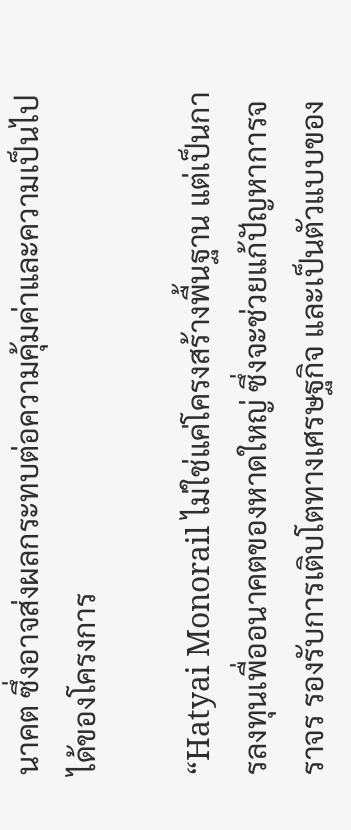นาคต ซึ่งอาจส่งผลกระทบต่อความคุ้มค่าและความเป็นไปได้ของโครงการ

“Hatyai Monorail ไม่ใช่แค่โครงสร้างพื้นฐาน แต่เป็นการลงทุนเพื่ออนาคตของหาดใหญ่ ซึ่งจะช่วยแก้ปัญหาการจราจร รองรับการเติบโตทางเศรษฐกิจ และเป็นตัวแบบของ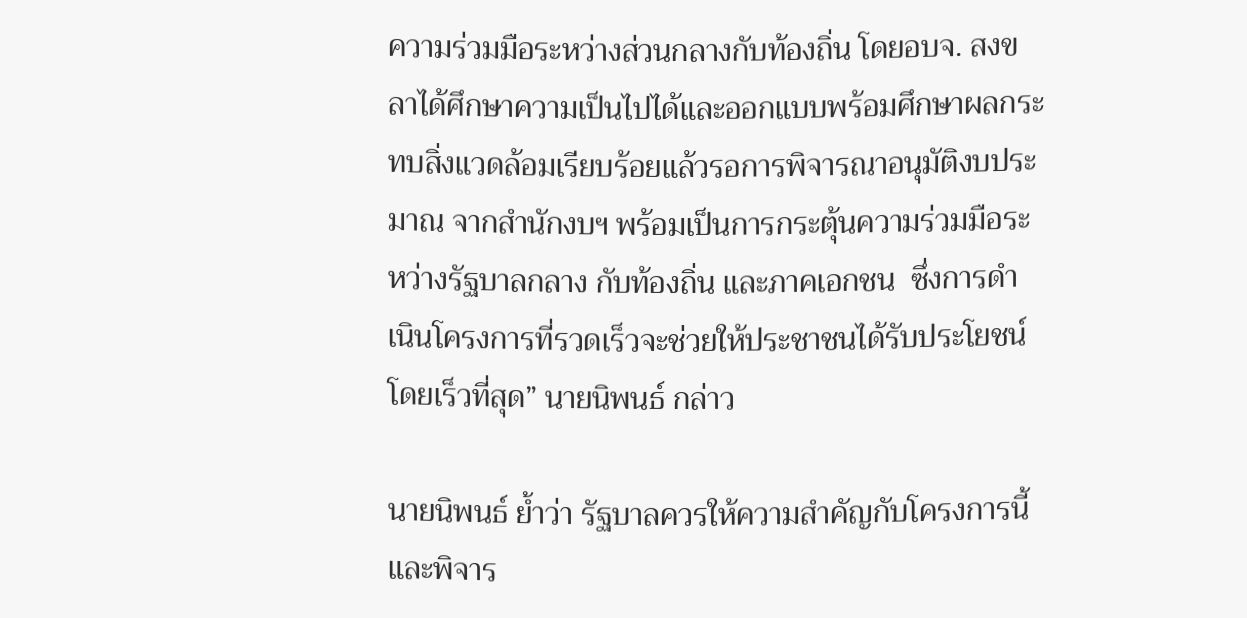ความร่วมมือระหว่างส่วนกลางกับท้องถิ่น โดยอบจ. สงขลาได้ศึกษาความเป็นไปได้และออกแบบพร้อมศึกษาผลกระทบสิ่งแวดล้อมเรียบร้อยแล้วรอการพิจารณาอนุมัติงบประมาณ จากสำนักงบฯ พร้อมเป็นการกระตุ้นความร่วมมือระหว่างรัฐบาลกลาง กับท้องถิ่น และภาคเอกชน  ซึ่งการดำเนินโครงการที่รวดเร็วจะช่วยให้ประชาชนได้รับประโยชน์โดยเร็วที่สุด” นายนิพนธ์ กล่าว

นายนิพนธ์ ย้ำว่า รัฐบาลควรให้ความสำคัญกับโครงการนี้ และพิจาร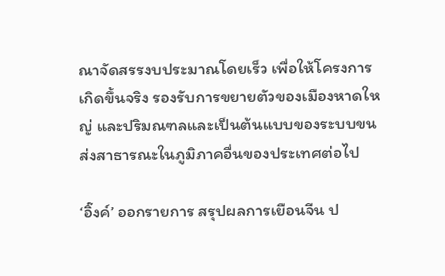ณาจัดสรรงบประมาณโดยเร็ว เพื่อให้โครงการเกิดขึ้นจริง รองรับการขยายตัวของเมืองหาดใหญ่ และปริมณฑลและเป็นต้นแบบของระบบขนส่งสาธารณะในภูมิภาคอื่นของประเทศต่อไป

‘อิ๊งค์’ ออกรายการ สรุปผลการเยือนจีน ป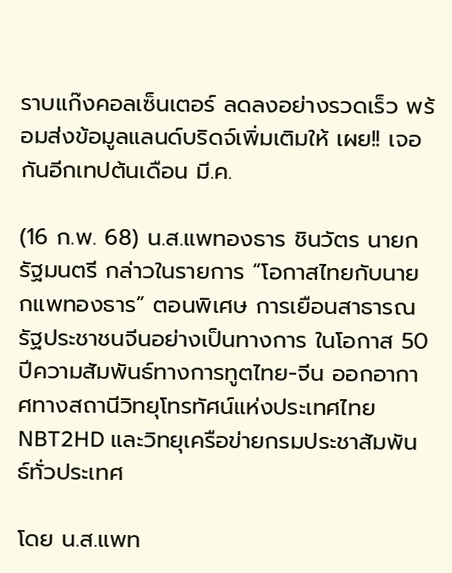ราบแก๊งคอลเซ็นเตอร์ ลดลงอย่างรวดเร็ว พร้อมส่งข้อมูลแลนด์บริดจ์เพิ่มเติมให้ เผย!! เจอกันอีกเทปต้นเดือน มี.ค.

(16 ก.พ. 68) น.ส.แพทองธาร ชินวัตร นายกรัฐมนตรี กล่าวในรายการ “โอกาสไทยกับนายกแพทองธาร” ตอนพิเศษ การเยือนสาธารณรัฐประชาชนจีนอย่างเป็นทางการ ในโอกาส 50 ปีความสัมพันธ์ทางการทูตไทย-จีน ออกอากาศทางสถานีวิทยุโทรทัศน์แห่งประเทศไทย NBT2HD และวิทยุเครือข่ายกรมประชาสัมพันธ์ทั่วประเทศ

โดย น.ส.แพท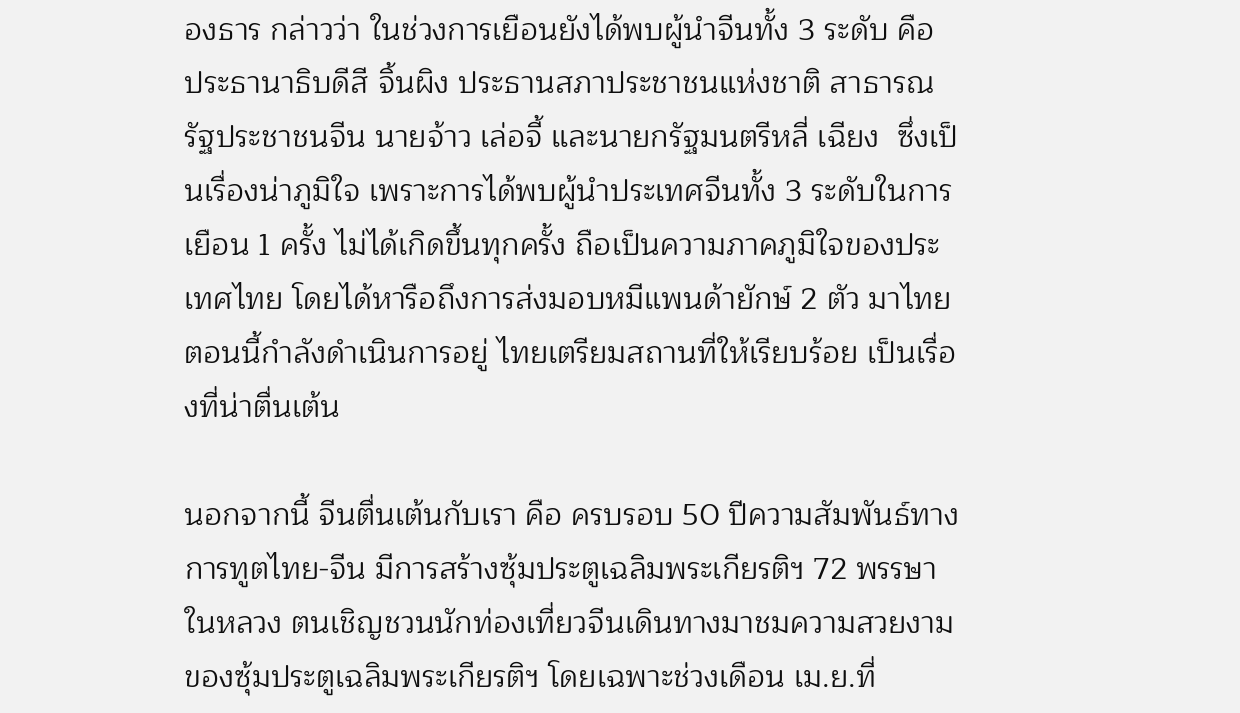องธาร กล่าวว่า ในช่วงการเยือนยังได้พบผู้นำจีนทั้ง 3 ระดับ คือ ประธานาธิบดีสี จิ้นผิง ประธานสภาประชาชนแห่งชาติ สาธารณรัฐประชาชนจีน นายจ้าว เล่อจี้ และนายกรัฐมนตรีหลี่ เฉียง  ซึ่งเป็นเรื่องน่าภูมิใจ เพราะการได้พบผู้นำประเทศจีนทั้ง 3 ระดับในการเยือน 1 ครั้ง ไม่ได้เกิดขึ้นทุกครั้ง ถือเป็นความภาคภูมิใจของประเทศไทย โดยได้หารือถึงการส่งมอบหมีแพนด้ายักษ์ 2 ตัว มาไทย ตอนนี้กำลังดำเนินการอยู่ ไทยเตรียมสถานที่ให้เรียบร้อย เป็นเรื่องที่น่าตื่นเต้น

นอกจากนี้ จีนตื่นเต้นกับเรา คือ ครบรอบ 50 ปีความสัมพันธ์ทางการทูตไทย-จีน มีการสร้างซุ้มประตูเฉลิมพระเกียรติฯ 72 พรรษา ในหลวง ตนเชิญชวนนักท่องเที่ยวจีนเดินทางมาชมความสวยงามของซุ้มประตูเฉลิมพระเกียรติฯ โดยเฉพาะช่วงเดือน เม.ย.ที่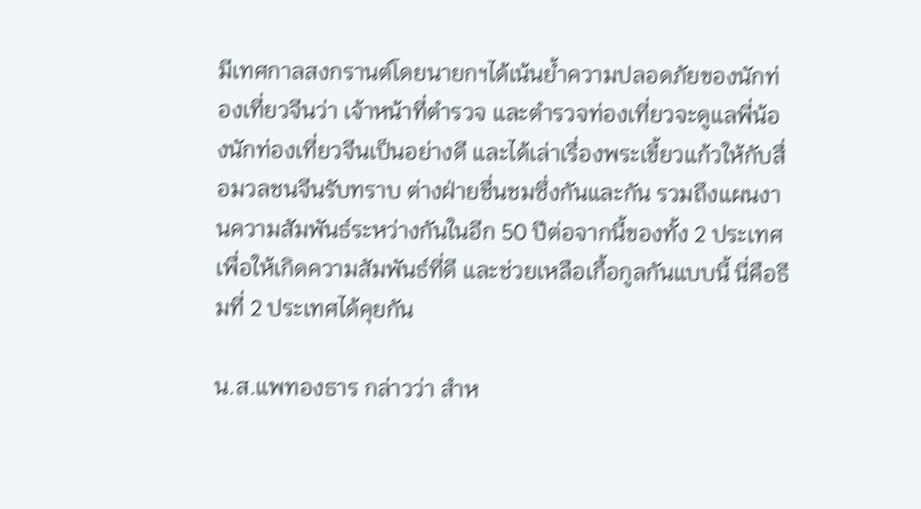มีเทศกาลสงกรานต์โดยนายกฯได้เน้นย้ำความปลอดภัยของนักท่องเที่ยวจีนว่า เจ้าหน้าที่ตำรวจ และตำรวจท่องเที่ยวจะดูแลพี่น้องนักท่องเที่ยวจีนเป็นอย่างดี และได้เล่าเรื่องพระเขี้ยวแก้วให้กับสื่อมวลชนจีนรับทราบ ต่างฝ่ายชื่นชมซึ่งกันและกัน รวมถึงแผนงานความสัมพันธ์ระหว่างกันในอีก 50 ปีต่อจากนี้ของทั้ง 2 ประเทศ เพื่อให้เกิดความสัมพันธ์ที่ดี และช่วยเหลือเกื้อกูลกันแบบนี้ นี่คือธีมที่ 2 ประเทศได้คุยกัน

น.ส.แพทองธาร กล่าวว่า สำห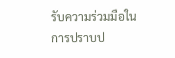รับความร่วมมือในการปราบป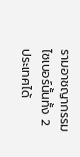รามอาชญากรรมไซเบอร์นั้นทั้ง 2 ประเทศได้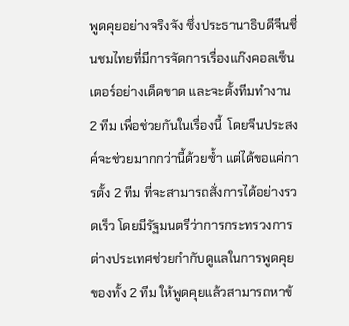พูดคุยอย่างจริงจัง ซึ่งประธานาธิบดีจีนชื่นชมไทยที่มีการจัดการเรื่องแก๊งคอลเซ็นเตอร์อย่างเด็ดขาด และจะตั้งทีมทํางาน 2 ทีม เพื่อช่วยกันในเรื่องนี้  โดยจีนประสงค์จะช่วยมากกว่านี้ด้วยซ้ำ แต่ได้ขอแค่การตั้ง 2 ทีม ที่จะสามารถสั่งการได้อย่างรวดเร็ว โดยมีรัฐมนตรีว่าการกระทรวงการต่างประเทศช่วยกํากับดูแลในการพูดคุยของทั้ง 2 ทีม ให้พูดคุยแล้วสามารถหาข้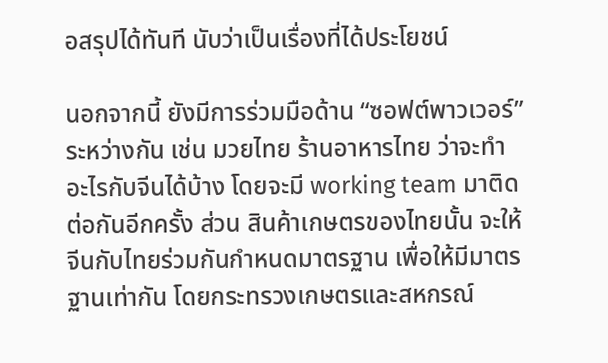อสรุปได้ทันที นับว่าเป็นเรื่องที่ได้ประโยชน์

นอกจากนี้ ยังมีการร่วมมือด้าน “ซอฟต์พาวเวอร์” ระหว่างกัน เช่น มวยไทย ร้านอาหารไทย ว่าจะทำอะไรกับจีนได้บ้าง โดยจะมี working team มาติดต่อกันอีกครั้ง ส่วน สินค้าเกษตรของไทยนั้น จะให้จีนกับไทยร่วมกันกําหนดมาตรฐาน เพื่อให้มีมาตรฐานเท่ากัน โดยกระทรวงเกษตรและสหกรณ์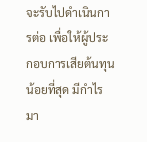จะรับไปดำเนินการต่อ เพื่อให้ผู้ประกอบการเสียต้นทุนน้อยที่สุด มีกำไรมา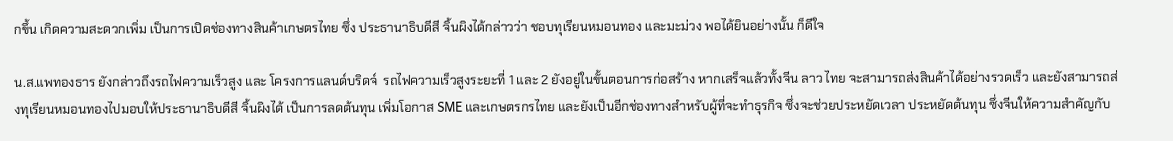กขึ้น เกิดความสะดวกเพิ่ม เป็นการเปิดช่องทางสินค้าเกษตรไทย ซึ่ง ประธานาธิบดีสี จิ้นผิงได้กล่าวว่า ชอบทุเรียนหมอนทอง และมะม่วง พอได้ยินอย่างนั้น ก็ดีใจ

น.ส.แพทองธาร ยังกล่าวถึงรถไฟความเร็วสูง และ โครงการแลนด์บริดจ์  รถไฟความเร็วสูงระยะที่ 1 และ 2 ยังอยู่ในขั้นตอนการก่อสร้าง หากเสร็จแล้วทั้งจีน ลาว ไทย จะสามารถส่งสินค้าได้อย่างรวดเร็ว และยังสามารถส่งทุเรียนหมอนทองไปมอบให้ประธานาธิบดีสี จิ้นผิงได้ เป็นการลดต้นทุน เพิ่มโอกาส SME และเกษตรกรไทย และยังเป็นอีกช่องทางสำหรับผู้ที่จะทำธุรกิจ ซึ่งจะช่วยประหยัดเวลา ประหยัดต้นทุน ซึ่งจีนให้ความสำคัญกับ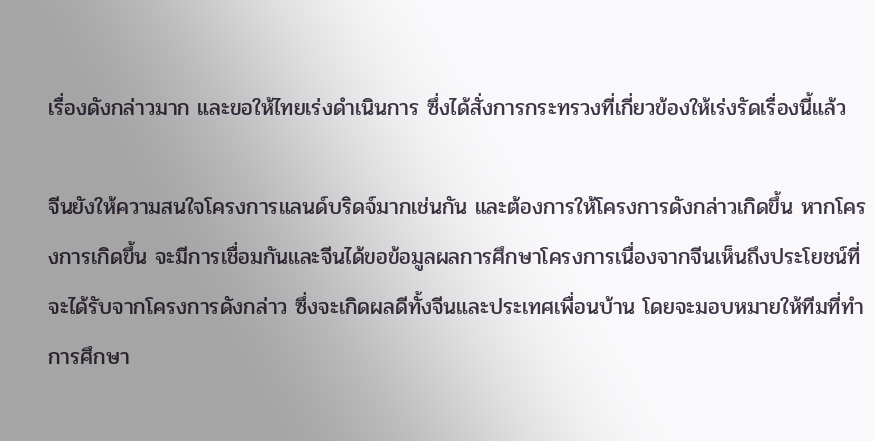เรื่องดังกล่าวมาก และขอให้ไทยเร่งดำเนินการ ซึ่งได้สั่งการกระทรวงที่เกี่ยวข้องให้เร่งรัดเรื่องนี้แล้ว

จีนยังให้ความสนใจโครงการแลนด์บริดจ์มากเช่นกัน และต้องการให้โครงการดังกล่าวเกิดขึ้น หากโครงการเกิดขึ้น จะมีการเชื่อมกันและจีนได้ขอข้อมูลผลการศึกษาโครงการเนื่องจากจีนเห็นถึงประโยชน์ที่จะได้รับจากโครงการดังกล่าว ซึ่งจะเกิดผลดีทั้งจีนและประเทศเพื่อนบ้าน โดยจะมอบหมายให้ทีมที่ทำการศึกษา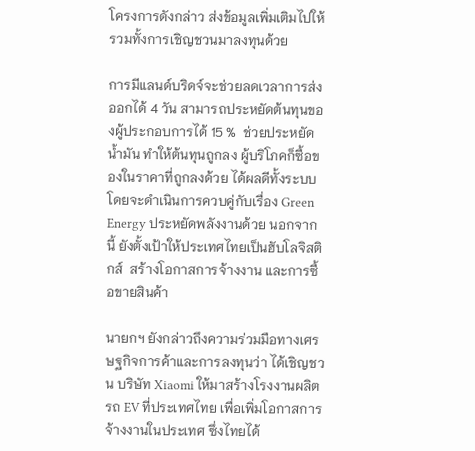โครงการดังกล่าว ส่งข้อมูลเพิ่มเติมไปให้ รวมทั้งการเชิญชวนมาลงทุนด้วย

การมีแลนด์บริดจ์จะช่วยลดเวลาการส่งออกได้ 4 วัน สามารถประหยัดต้นทุนของผู้ประกอบการได้ 15 %  ช่วยประหยัดน้ำมัน ทำให้ต้นทุนถูกลง ผู้บริโภคก็ซื้อของในราคาที่ถูกลงด้วย ได้ผลดีทั้งระบบ โดยจะดำเนินการควบคู่กับเรื่อง Green Energy ประหยัดพลังงานด้วย นอกจากนี้ ยังตั้งเป้าให้ประเทศไทยเป็นฮับโลจิสติกส์  สร้างโอกาสการจ้างงาน และการซื้อขายสินค้า

นายกฯ ยังกล่าวถึงความร่วมมือทางเศรษฐกิจการค้าและการลงทุนว่า ได้เชิญชวน บริษัท Xiaomi ให้มาสร้างโรงงานผลิตรถ EV ที่ประเทศไทย เพื่อเพิ่มโอกาสการจ้างงานในประเทศ ซึ่งไทยได้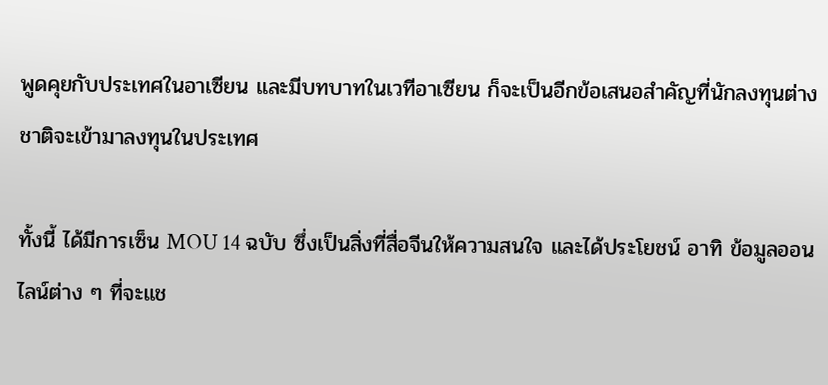พูดคุยกับประเทศในอาเซียน และมีบทบาทในเวทีอาเซียน ก็จะเป็นอีกข้อเสนอสำคัญที่นักลงทุนต่างชาติจะเข้ามาลงทุนในประเทศ

ทั้งนี้ ได้มีการเซ็น MOU 14 ฉบับ ซึ่งเป็นสิ่งที่สื่อจีนให้ความสนใจ และได้ประโยชน์ อาทิ ข้อมูลออนไลน์ต่าง ๆ ที่จะแช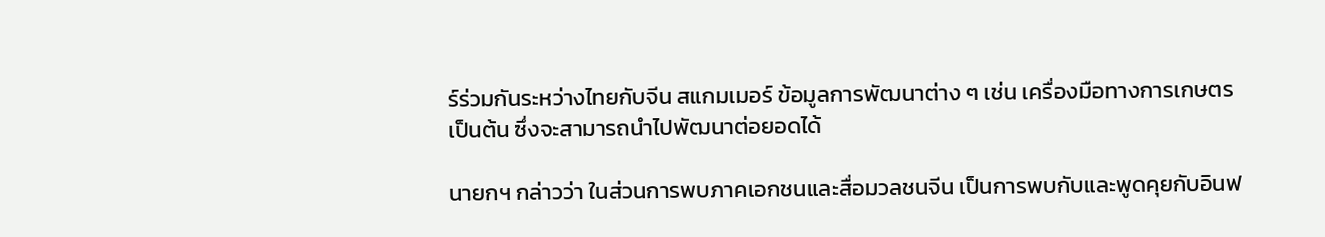ร์ร่วมกันระหว่างไทยกับจีน สแกมเมอร์ ข้อมูลการพัฒนาต่าง ๆ เช่น เครื่องมือทางการเกษตร เป็นต้น ซึ่งจะสามารถนำไปพัฒนาต่อยอดได้

นายกฯ กล่าวว่า ในส่วนการพบภาคเอกชนและสื่อมวลชนจีน เป็นการพบกับและพูดคุยกับอินฟ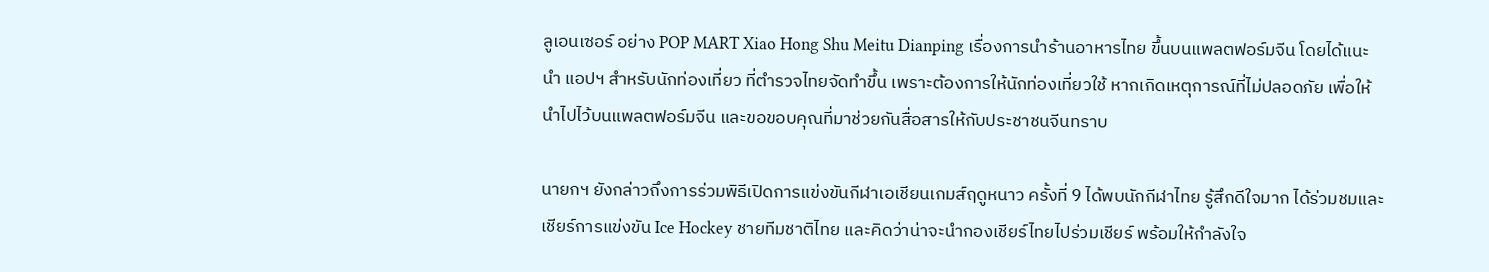ลูเอนเซอร์ อย่าง POP MART Xiao Hong Shu Meitu Dianping เรื่องการนำร้านอาหารไทย ขึ้นบนแพลตฟอร์มจีน โดยได้แนะนำ แอปฯ สำหรับนักท่องเที่ยว ที่ตำรวจไทยจัดทำขึ้น เพราะต้องการให้นักท่องเที่ยวใช้ หากเกิดเหตุการณ์ที่ไม่ปลอดภัย เพื่อให้นำไปไว้บนแพลตฟอร์มจีน และขอขอบคุณที่มาช่วยกันสื่อสารให้กับประชาชนจีนทราบ

นายกฯ ยังกล่าวถึงการร่วมพิธีเปิดการแข่งขันกีฬาเอเชียนเกมส์ฤดูหนาว ครั้งที่ 9 ได้พบนักกีฬาไทย รู้สึกดีใจมาก ได้ร่วมชมและเชียร์การแข่งขัน Ice Hockey ชายทีมชาติไทย และคิดว่าน่าจะนำกองเชียร์ไทยไปร่วมเชียร์ พร้อมให้กำลังใจ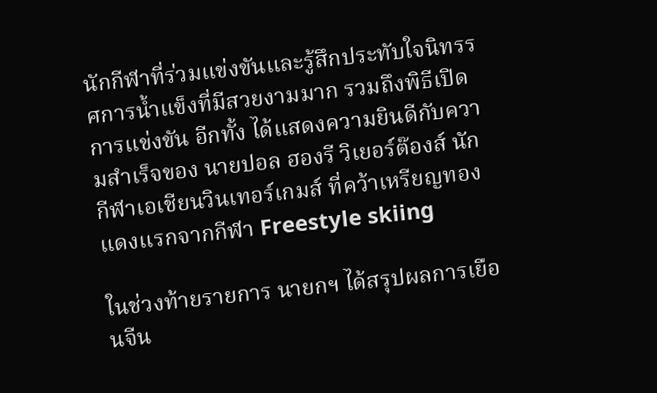นักกีฬาที่ร่วมแข่งขันและรู้สึกประทับใจนิทรรศการน้ำแข็งที่มีสวยงามมาก รวมถึงพิธีเปิดการแข่งขัน อีกทั้ง ได้แสดงความยินดีกับความสำเร็จของ นายปอล ฮองรี วิเยอร์ต๊องส์ นักกีฬาเอเชียนวินเทอร์เกมส์ ที่คว้าเหรียญทองแดงแรกจากกีฬา Freestyle skiing

ในช่วงท้ายรายการ นายกฯ ได้สรุปผลการเยือนจีน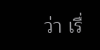ว่า เรื่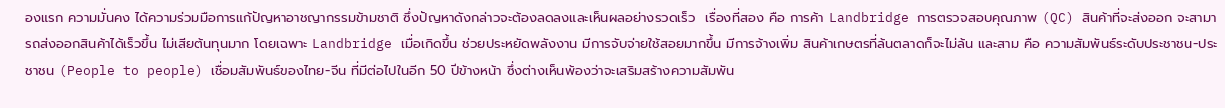องแรก ความมั่นคง ได้ความร่วมมือการแก้ปัญหาอาชญากรรมข้ามชาติ ซึ่งปัญหาดังกล่าวจะต้องลดลงและเห็นผลอย่างรวดเร็ว  เรื่องที่สอง คือ การค้า Landbridge การตรวจสอบคุณภาพ (QC) สินค้าที่จะส่งออก จะสามารถส่งออกสินค้าได้เร็วขึ้น ไม่เสียต้นทุนมาก โดยเฉพาะ Landbridge เมื่อเกิดขึ้น ช่วยประหยัดพลังงาน มีการจับจ่ายใช้สอยมากขึ้น มีการจ้างเพิ่ม สินค้าเกษตรที่ล้นตลาดก็จะไม่ล้น และสาม คือ ความสัมพันธ์ระดับประชาชน-ประชาชน (People to people) เชื่อมสัมพันธ์ของไทย-จีน ที่มีต่อไปในอีก 50 ปีข้างหน้า ซึ่งต่างเห็นพ้องว่าจะเสริมสร้างความสัมพัน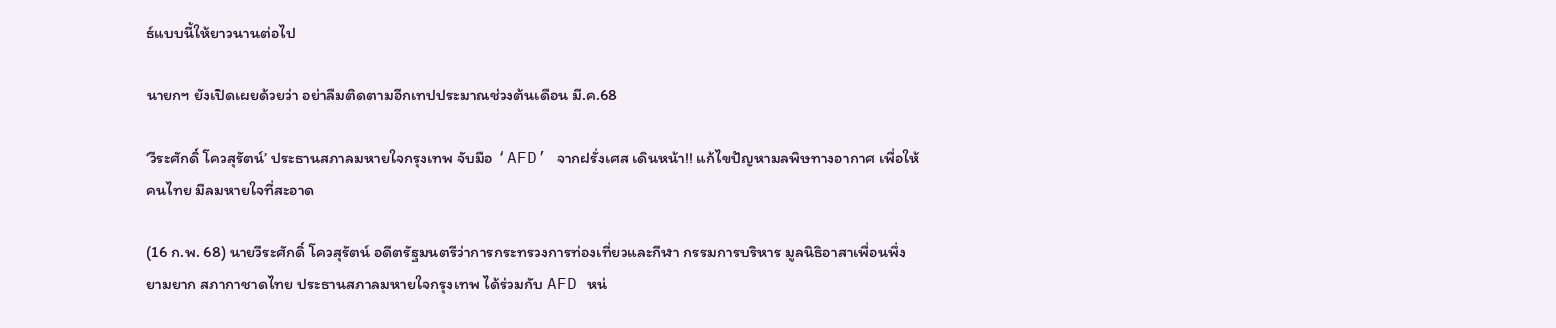ธ์แบบนี้ให้ยาวนานต่อไป

นายกฯ ยังเปิดเผยด้วยว่า อย่าลืมติดตามอีกเทปประมาณช่วงต้นเดือน มี.ค.68

‘วีระศักดิ์ โควสุรัตน์’ ประธานสภาลมหายใจกรุงเทพ จับมือ ‘AFD’ จากฝรั่งเศส เดินหน้า!! แก้ไขปัญหามลพิษทางอากาศ เพื่อให้คนไทย มีลมหายใจที่สะอาด

(16 ก.พ. 68) นายวีระศักดิ์ โควสุรัตน์ อดีตรัฐมนตรีว่าการกระทรวงการท่องเที่ยวและกีฬา กรรมการบริหาร มูลนิธิอาสาเพื่อนพึ่ง ยามยาก สภากาชาดไทย ประธานสภาลมหายใจกรุงเทพ ได้ร่วมกับ AFD หน่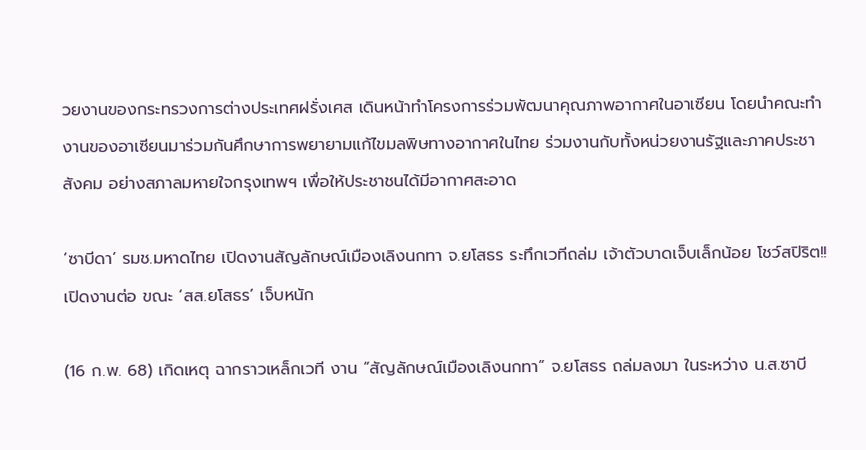วยงานของกระทรวงการต่างประเทศฝรั่งเศส เดินหน้าทำโครงการร่วมพัฒนาคุณภาพอากาศในอาเซียน โดยนำคณะทำงานของอาเซียนมาร่วมกันศึกษาการพยายามแก้ไขมลพิษทางอากาศในไทย ร่วมงานกับทั้งหน่วยงานรัฐและภาคประชาสังคม อย่างสภาลมหายใจกรุงเทพฯ เพื่อให้ประชาชนได้มีอากาศสะอาด

‘ซาบีดา’ รมช.มหาดไทย เปิดงานสัญลักษณ์เมืองเลิงนกทา จ.ยโสธร ระทึกเวทีถล่ม เจ้าตัวบาดเจ็บเล็กน้อย โชว์สปิริต!! เปิดงานต่อ ขณะ ‘สส.ยโสธร’ เจ็บหนัก

(16 ก.พ. 68) เกิดเหตุ ฉากราวเหล็กเวที งาน “สัญลักษณ์เมืองเลิงนกทา” จ.ยโสธร ถล่มลงมา ในระหว่าง น.ส.ซาบี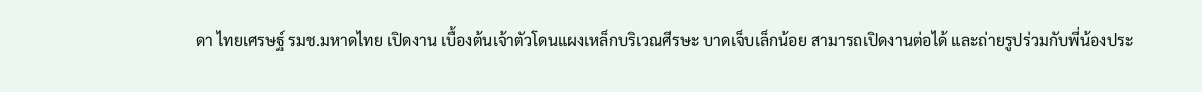ดา ไทยเศรษฐ์ รมช.มหาดไทย เปิดงาน เบื้องต้นเจ้าตัวโดนแผงเหล็กบริเวณศีรษะ บาดเจ็บเล็กน้อย สามารถเปิดงานต่อได้ และถ่ายรูปร่วมกับพี่น้องประ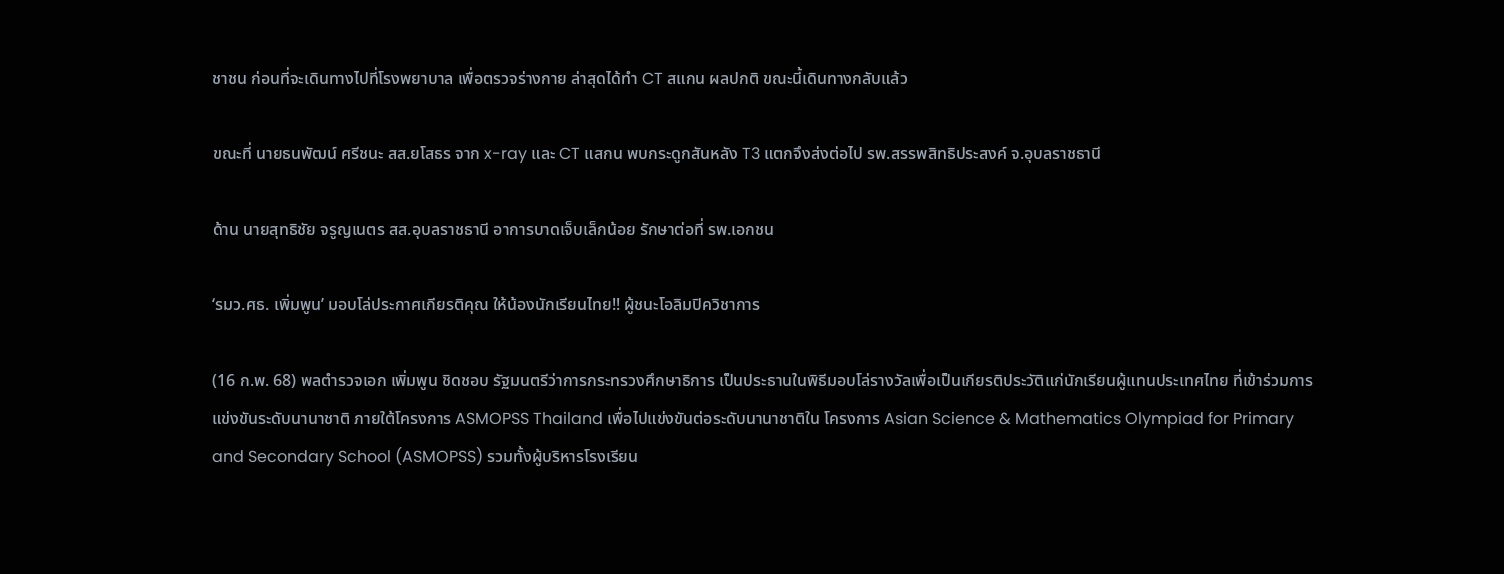ชาชน ก่อนที่จะเดินทางไปที่โรงพยาบาล เพื่อตรวจร่างกาย ล่าสุดได้ทำ CT สแกน ผลปกติ ขณะนี้เดินทางกลับแล้ว

ขณะที่ นายธนพัฒน์ ศรีชนะ สส.ยโสธร จาก x-ray และ CT แสกน พบกระดูกสันหลัง T3 แตกจึงส่งต่อไป รพ.สรรพสิทธิประสงค์ จ.อุบลราชธานี

ด้าน นายสุทธิชัย จรูญเนตร สส.อุบลราชธานี อาการบาดเจ็บเล็กน้อย รักษาต่อที่ รพ.เอกชน

‘รมว.ศธ. เพิ่มพูน’ มอบโล่ประกาศเกียรติคุณ ให้น้องนักเรียนไทย!! ผู้ชนะโอลิมปิควิชาการ

(16 ก.พ. 68) พลตำรวจเอก เพิ่มพูน ชิดชอบ รัฐมนตรีว่าการกระทรวงศึกษาธิการ เป็นประธานในพิธีมอบโล่รางวัลเพื่อเป็นเกียรติประวัติแก่นักเรียนผู้แทนประเทศไทย ที่เข้าร่วมการแข่งขันระดับนานาชาติ ภายใต้โครงการ ASMOPSS Thailand เพื่อไปแข่งขันต่อระดับนานาชาติใน โครงการ Asian Science & Mathematics Olympiad for Primary and Secondary School (ASMOPSS) รวมทั้งผู้บริหารโรงเรียน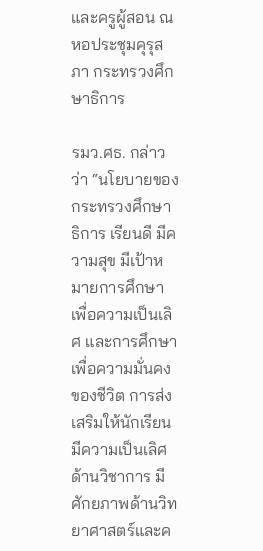และครูผู้สอน ณ หอประชุมคุรุสภา กระทรวงศึกษาธิการ

รมว.ศธ. กล่าวว่า “นโยบายของกระทรวงศึกษาธิการ เรียนดี มีความสุข มีเป้าหมายการศึกษาเพื่อความเป็นเลิศ และการศึกษาเพื่อความมั่นคงของชีวิต การส่งเสริมให้นักเรียนมีความเป็นเลิศด้านวิชาการ มีศักยภาพด้านวิทยาศาสตร์และค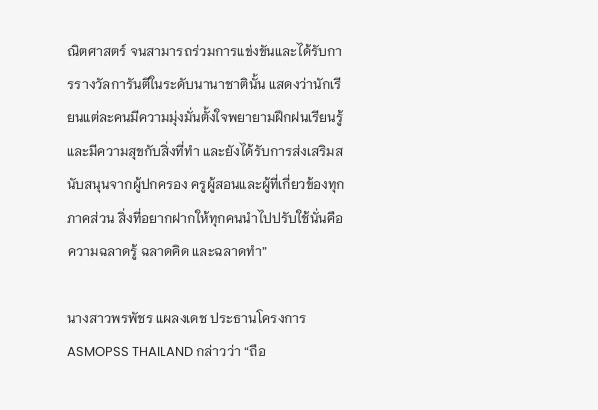ณิตศาสตร์ จนสามารถร่วมการแข่งขันและได้รับการรางวัลการันตีในระดับนานาชาตินั้น แสดงว่านักเรียนแต่ละคนมีความมุ่งมั่นตั้งใจพยายามฝึกฝนเรียนรู้และมีความสุขกับสิ่งที่ทำ และยังได้รับการส่งเสริมสนับสนุนจากผู้ปกครอง ครูผู้สอนและผู้ที่เกี่ยวข้องทุกภาคส่วน สิ่งที่อยากฝากให้ทุกคนนำไปปรับใช้นั่นคือ ความฉลาดรู้ ฉลาดคิด และฉลาดทำ”

นางสาวพรพัชร แผลงเดช ประธานโครงการ ASMOPSS THAILAND กล่าวว่า “ถือ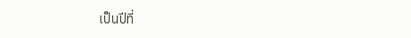เป็นปีที่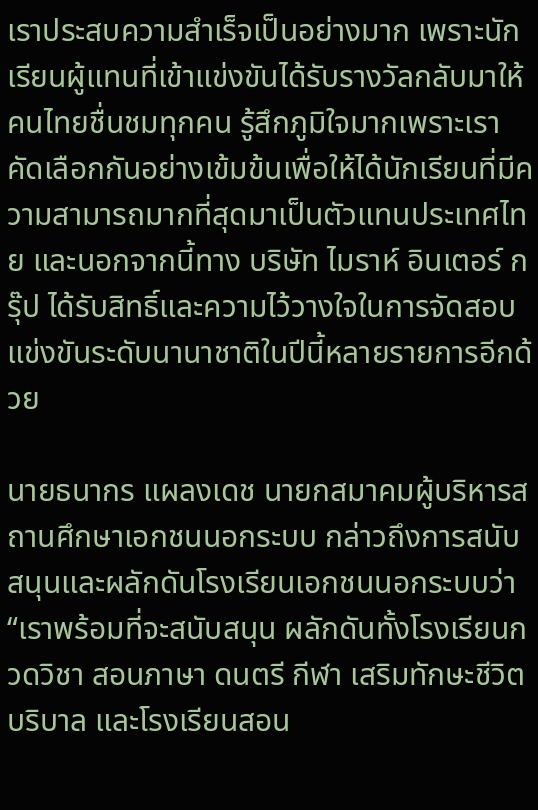เราประสบความสำเร็จเป็นอย่างมาก เพราะนักเรียนผู้แทนที่เข้าแข่งขันได้รับรางวัลกลับมาให้คนไทยชื่นชมทุกคน รู้สึกภูมิใจมากเพราะเราคัดเลือกกันอย่างเข้มข้นเพื่อให้ได้นักเรียนที่มีความสามารถมากที่สุดมาเป็นตัวแทนประเทศไทย และนอกจากนี้ทาง บริษัท ไมราห์ อินเตอร์ กรุ๊ป ได้รับสิทธิ์และความไว้วางใจในการจัดสอบแข่งขันระดับนานาชาติในปีนี้หลายรายการอีกด้วย

นายธนากร แผลงเดช นายกสมาคมผู้บริหารสถานศึกษาเอกชนนอกระบบ กล่าวถึงการสนับสนุนและผลักดันโรงเรียนเอกชนนอกระบบว่า “เราพร้อมที่จะสนับสนุน ผลักดันทั้งโรงเรียนกวดวิชา สอนภาษา ดนตรี กีฬา เสริมทักษะชีวิต บริบาล และโรงเรียนสอน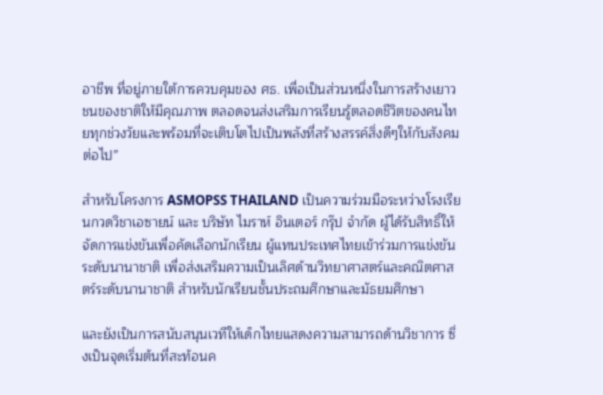อาชีพ ที่อยู่ภายใต้การควบคุมของ ศธ. เพื่อเป็นส่วนหนึ่งในการสร้างเยาวชนของชาติให้มีคุณภาพ ตลอดจนส่งเสริมการเรียนรู้ตลอดชีวิตของคนไทยทุกช่วงวัยและพร้อมที่จะเติบโตไปเป็นพลังที่สร้างสรรค์สิ่งดีๆให้กับสังคมต่อไป”

สำหรับโครงการ ASMOPSS THAILAND เป็นความร่วมมือระหว่างโรงเรียนกวดวิชาเอซายน์ และ บริษัท ไมราห์ อินเตอร์ กรุ๊ป จำกัด ผู้ได้รับสิทธิ์ให้จัดการแข่งขันเพื่อคัดเลือกนักเรียน ผู้แทนประเทศไทยเข้าร่วมการแข่งขันระดับนานาชาติ เพื่อส่งเสริมความเป็นเลิศด้านวิทยาศาสตร์และคณิตศาสตร์ระดับนานาชาติ สำหรับนักเรียนชั้นประถมศึกษาและมัธยมศึกษา

และยังเป็นการสนับสนุนเวทีให้เด็กไทยแสดงความสามารถด้านวิชาการ ซึ่งเป็นจุดเริ่มต้นที่สะท้อนค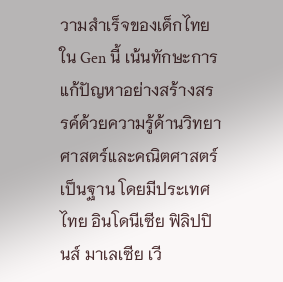วามสำเร็จของเด็กไทยใน Gen นี้ เน้นทักษะการแก้ปัญหาอย่างสร้างสรรค์ด้วยความรู้ด้านวิทยาศาสตร์และคณิตศาสตร์เป็นฐาน โดยมีประเทศไทย อินโดนีเซีย ฟิลิปปินส์ มาเลเซีย เวี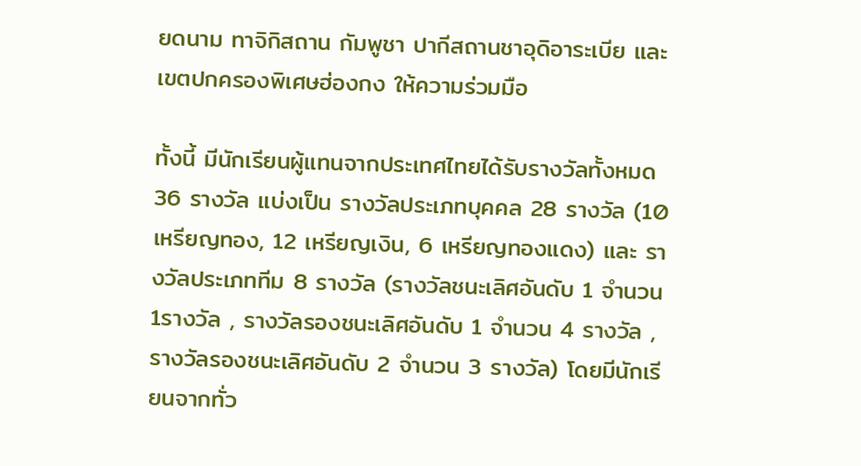ยดนาม ทาจิกิสถาน กัมพูชา ปากีสถานชาอุดิอาระเบีย และเขตปกครองพิเศษฮ่องกง ให้ความร่วมมือ

ทั้งนี้ มีนักเรียนผู้แทนจากประเทศไทยได้รับรางวัลทั้งหมด 36 รางวัล แบ่งเป็น รางวัลประเภทบุคคล 28 รางวัล (10 เหรียญทอง, 12 เหรียญเงิน, 6 เหรียญทองแดง) และ รางวัลประเภททีม 8 รางวัล (รางวัลชนะเลิศอันดับ 1 จำนวน 1รางวัล , รางวัลรองชนะเลิศอันดับ 1 จำนวน 4 รางวัล , รางวัลรองชนะเลิศอันดับ 2 จำนวน 3 รางวัล) โดยมีนักเรียนจากทั่ว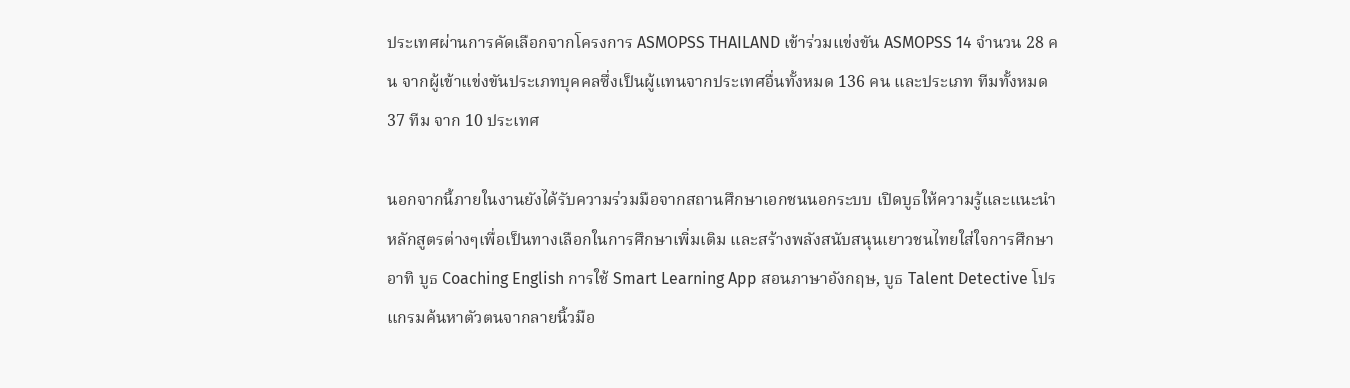ประเทศผ่านการคัดเลือกจากโครงการ ASMOPSS THAILAND เข้าร่วมแข่งขัน ASMOPSS 14 จำนวน 28 คน จากผู้เข้าแข่งขันประเภทบุคคลซึ่งเป็นผู้แทนจากประเทศอื่นทั้งหมด 136 คน และประเภท ทีมทั้งหมด 37 ทีม จาก 10 ประเทศ

นอกจากนี้ภายในงานยังได้รับความร่วมมือจากสถานศึกษาเอกชนนอกระบบ เปิดบูธให้ความรู้และแนะนำหลักสูตรต่างๆเพื่อเป็นทางเลือกในการศึกษาเพิ่มเติม และสร้างพลังสนับสนุนเยาวชนไทยใส่ใจการศึกษา อาทิ บูธ Coaching English การใช้ Smart Learning App สอนภาษาอังกฤษ, บูธ Talent Detective โปรแกรมค้นหาตัวตนจากลายนิ้วมือ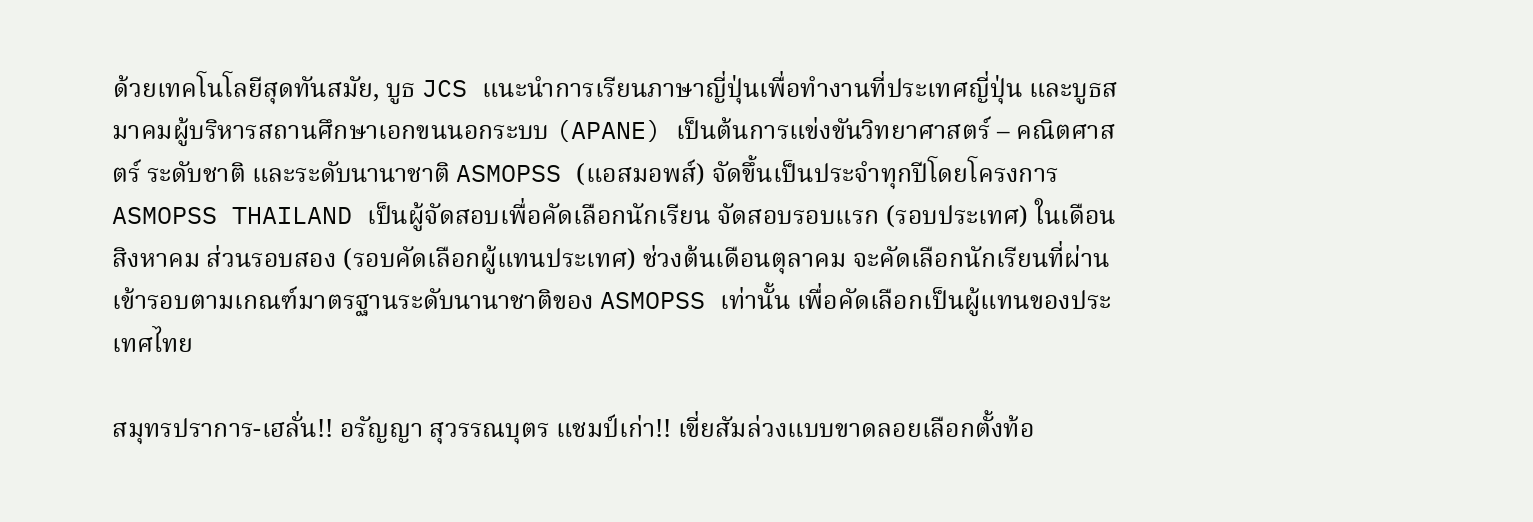ด้วยเทคโนโลยีสุดทันสมัย, บูธ JCS แนะนำการเรียนภาษาญี่ปุ่นเพื่อทำงานที่ประเทศญี่ปุ่น และบูธสมาคมผู้บริหารสถานศึกษาเอกขนนอกระบบ (APANE) เป็นต้นการแข่งขันวิทยาศาสตร์ – คณิตศาสตร์ ระดับชาติ และระดับนานาชาติ ASMOPSS (แอสมอพส์) จัดขึ้นเป็นประจำทุกปีโดยโครงการ ASMOPSS THAILAND เป็นผู้จัดสอบเพื่อคัดเลือกนักเรียน จัดสอบรอบแรก (รอบประเทศ) ในเดือนสิงหาคม ส่วนรอบสอง (รอบคัดเลือกผู้แทนประเทศ) ช่วงต้นเดือนตุลาคม จะคัดเลือกนักเรียนที่ผ่านเข้ารอบตามเกณฑ์มาตรฐานระดับนานาชาติของ ASMOPSS เท่านั้น เพื่อคัดเลือกเป็นผู้แทนของประเทศไทย

สมุทรปราการ-เฮลั่น!! อรัญญา สุวรรณบุตร แชมป์เก่า!! เขี่ยสัมล่วงแบบขาดลอยเลือกตั้งท้อ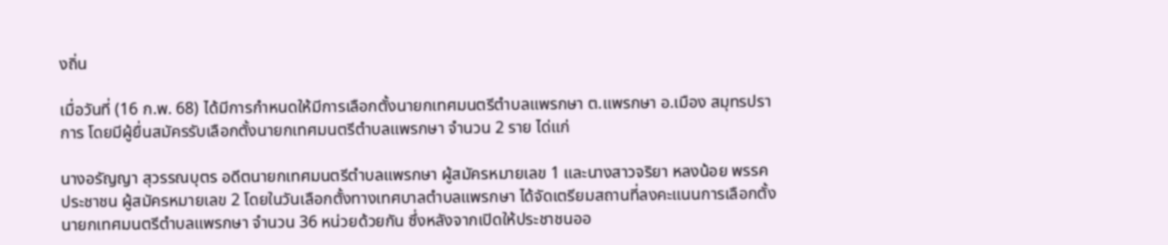งถิ่น

เมื่อวันที่ (16 ก.พ. 68) ได้มีการกำหนดให้มีการเลือกตั้งนายกเทศมนตรีตำบลแพรกษา ต.แพรกษา อ.เมือง สมุทรปราการ โดยมีผู้ยื่นสมัครรับเลือกตั้งนายกเทศมนตรีตำบลแพรกษา จำนวน 2 ราย ได่แก่

นางอรัญญา สุวรรณบุตร อดีตนายกเทศมนตรีตำบลแพรกษา ผู้สมัครหมายเลข 1 และนางสาวจริยา หลงน้อย พรรคประชาชน ผู้สมัครหมายเลข 2 โดยในวันเลือกตั้งทางเทศบาลตำบลแพรกษา ได้จัดเตรียมสถานที่ลงคะแนนการเลือกตั้ง นายกเทศมนตรีตำบลแพรกษา จำนวน 36 หน่วยด้วยกัน ซึ่งหลังจากเปิดให้ประชาชนออ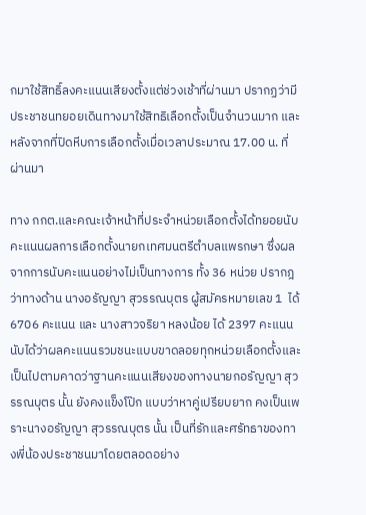กมาใช้สิทธิ์ลงคะแนนเสียงตั้งแต่ช่วงเช้าที่ผ่านมา ปรากฏว่ามีประชาชนทยอยเดินทางมาใช้สิทธิเลือกตั้งเป็นจำนวนมาก และหลังจากที่ปิดหีบการเลือกตั้งเมื่อเวลาประมาณ 17.00 น. ที่ผ่านมา

ทาง กกต.และคณะเจ้าหน้าที่ประจำหน่วยเลือกตั้งได้ทยอยนับคะแนนผลการเลือกตั้งนายกเทศมนตรีตำบลแพรกษา ซึ่งผลจากการนับคะแนนอย่างไม่เป็นทางการ ทั้ง 36 หน่วย ปรากฎว่าทางด้าน นางอรัญญา สุวรรณบุตร ผู้สมัครหมายเลข 1  ได้ 6706 คะแนน และ นางสาวจริยา หลงน้อย ได้ 2397 คะแนน นับได้ว่าผลคะแนนรวมชนะแบบขาดลอยทุกหน่วยเลือกตั้งและเป็นไปตามคาดว่าฐานคะแนนเสียงของทางนายกอรัญญา สุวรรณบุตร นั้น ยังคงแข็งโป๊ก แบบว่าหาคู่เปรียบยาก คงเป็นเพราะนางอรัญญา สุวรรณบุตร นั้น เป็นที่รักและศรัทธาของทางพี่น้องประชาชนมาโดยตลอดอย่าง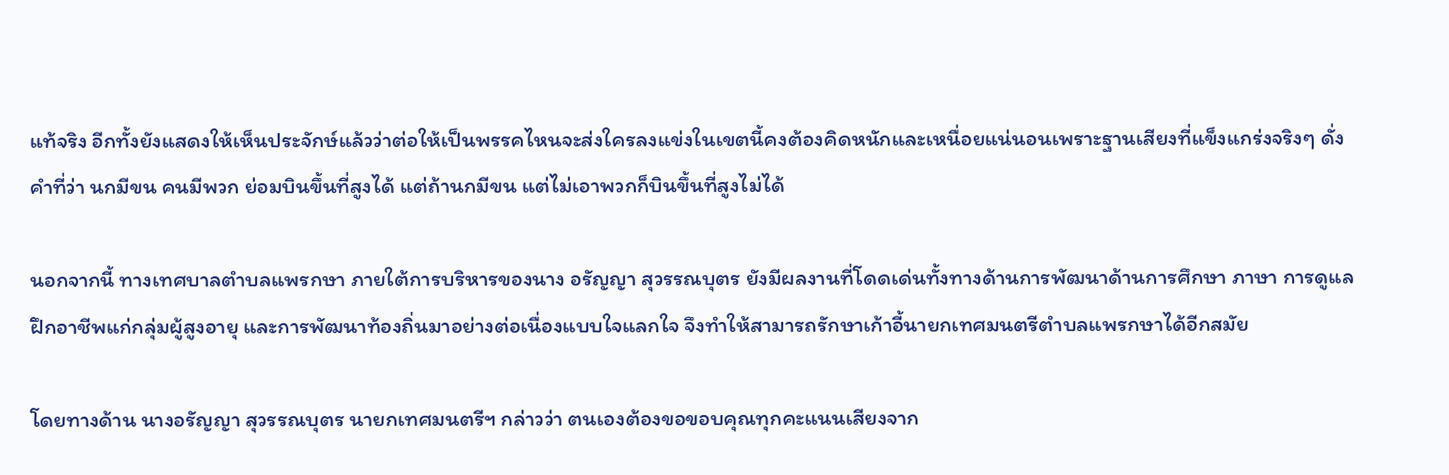แท้จริง อีกทั้งยังแสดงให้เห็นประจักษ์แล้วว่าต่อให้เป็นพรรคไหนจะส่งใครลงแข่งในเขตนี้คงต้องคิดหนักและเหนื่อยแน่นอนเพราะฐานเสียงที่แข็งแกร่งจริงๆ ดั่งคำที่ว่า นกมีขน คนมีพวก ย่อมบินขึ้นที่สูงได้ แต่ถ้านกมีขน แต่ไม่เอาพวกก็บินขึ้นที่สูงไม่ได้

นอกจากนี้ ทางเทศบาลตำบลแพรกษา ภายใต้การบริหารของนาง อรัญญา สุวรรณบุตร ยังมีผลงานที่โดดเด่นทั้งทางด้านการพัฒนาด้านการศึกษา ภาษา การดูแลฝึกอาชีพแก่กลุ่มผู้สูงอายุ และการพัฒนาท้องถิ่นมาอย่างต่อเนื่องแบบใจแลกใจ จึงทำให้สามารถรักษาเก้าอี้นายกเทศมนตรีตำบลแพรกษาได้อีกสมัย

โดยทางด้าน นางอรัญญา สุวรรณบุตร นายกเทศมนตรีฯ กล่าวว่า ตนเองต้องขอขอบคุณทุกคะแนนเสียงจาก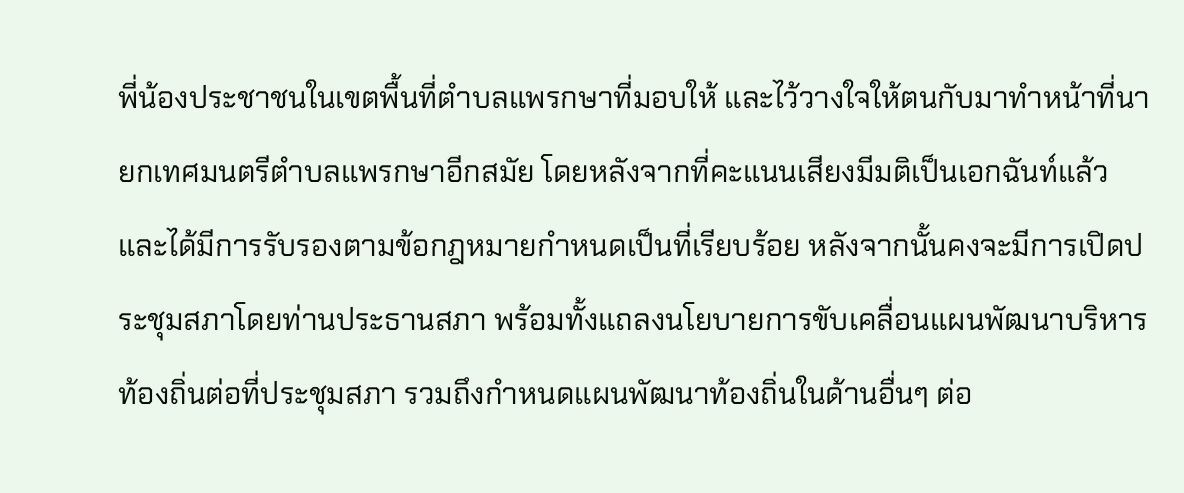พี่น้องประชาชนในเขตพื้นที่ตำบลแพรกษาที่มอบให้ และไว้วางใจให้ตนกับมาทำหน้าที่นายกเทศมนตรีตำบลแพรกษาอีกสมัย โดยหลังจากที่คะแนนเสียงมีมติเป็นเอกฉันท์แล้ว และได้มีการรับรองตามข้อกฎหมายกำหนดเป็นที่เรียบร้อย หลังจากนั้นคงจะมีการเปิดประชุมสภาโดยท่านประธานสภา พร้อมทั้งแถลงนโยบายการขับเคลื่อนแผนพัฒนาบริหารท้องถิ่นต่อที่ประชุมสภา รวมถึงกำหนดแผนพัฒนาท้องถิ่นในด้านอื่นๆ ต่อ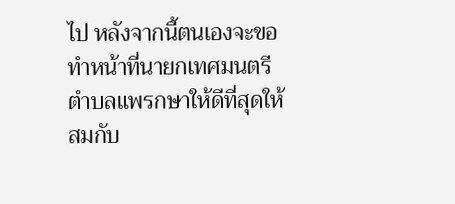ไป หลังจากนี้ตนเองจะขอทำหน้าที่นายกเทศมนตรีตำบลแพรกษาให้ดีที่สุดให้สมกับ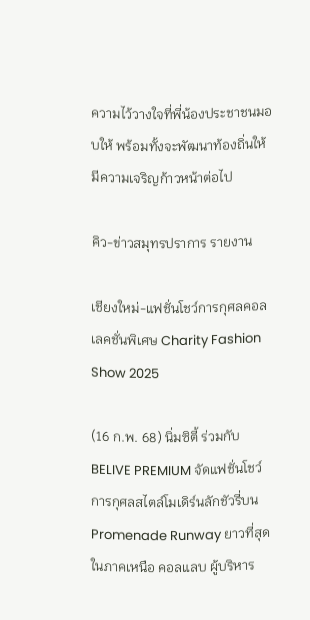ความไว้วางใจที่พี่น้องประชาชนมอบให้ พร้อมทั้งจะพัฒนาท้องถิ่นให้มีความเจริญก้าวหน้าต่อไป

คิว-ข่าวสมุทรปราการ รายงาน

เชียงใหม่-แฟชั่นโชว์การกุศลคอลเลคชั่นพิเศษ Charity Fashion Show 2025

(16 ก.พ. 68) นิ่มซิตี้ ร่วมกับ BELIVE PREMIUM จัดแฟชั่นโชว์การกุศลสไตล์โมเดิร์นลักชัวรี่บน Promenade Runway ยาวที่สุดในภาคเหนือ คอลแลบ ผู้บริหาร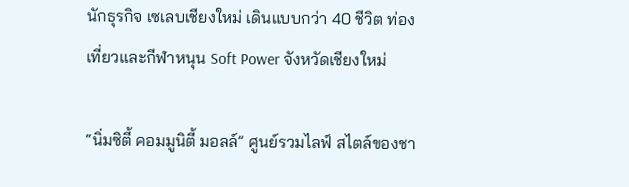นักธุรกิจ เซเลบเชียงใหม่ เดินแบบกว่า 40 ชีวิต ท่องเที่ยวและกีฬาหนุน Soft Power จังหวัดเชียงใหม่

“นิ่มซิตี้ คอมมูนิตี้ มอลล์” ศูนย์รวมไลฟ์ สไตล์ของชา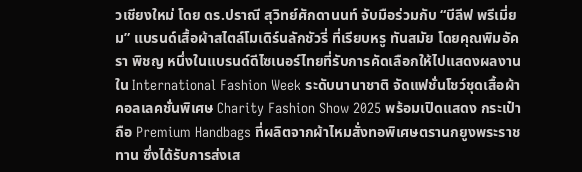วเชียงใหม่ โดย ดร.ปราณี สุวิทย์ศักดานนท์ จับมือร่วมกับ “บีลีฟ พรีเมี่ยม” แบรนด์เสื้อผ้าสไตล์โมเดิร์นลักชัวรี่ ที่เรียบหรู ทันสมัย โดยคุณพิมอัครา พิชญ หนึ่งในแบรนด์ดีไซเนอร์ไทยที่รับการคัดเลือกให้ไปแสดงผลงานใน International Fashion Week ระดับนานาชาติ จัดแฟชั่นโชว์ชุดเสื้อผ้าคอลเลคชั่นพิเศษ Charity Fashion Show 2025 พร้อมเปิดแสดง กระเป๋าถือ Premium Handbags ที่ผลิตจากผ้าไหมสั่งทอพิเศษตรานกยูงพระราชทาน ซึ่งได้รับการส่งเส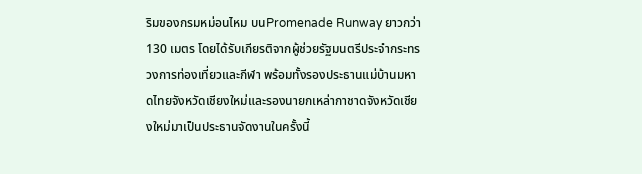ริมของกรมหม่อนไหม บนPromenade Runway ยาวกว่า 130 เมตร โดยได้รับเกียรติจากผู้ช่วยรัฐมนตรีประจำกระทรวงการท่องเที่ยวและกีฬา พร้อมทั้งรองประธานแม่บ้านมหาดไทยจังหวัดเชียงใหม่และรองนายกเหล่ากาชาดจังหวัดเชียงใหม่มาเป็นประธานจัดงานในครั้งนี้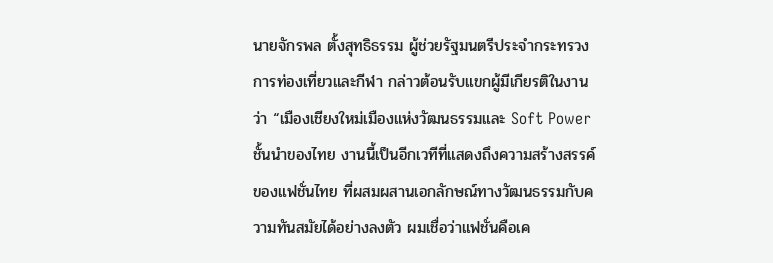นายจักรพล ตั้งสุทธิธรรม ผู้ช่วยรัฐมนตรีประจำกระทรวงการท่องเที่ยวและกีฬา กล่าวต้อนรับแขกผู้มีเกียรติในงานว่า “เมืองเชียงใหม่เมืองแห่งวัฒนธรรมและ Soft Power ชั้นนำของไทย งานนี้เป็นอีกเวทีที่แสดงถึงความสร้างสรรค์ของแฟชั่นไทย ที่ผสมผสานเอกลักษณ์ทางวัฒนธรรมกับความทันสมัยได้อย่างลงตัว ผมเชื่อว่าแฟชั่นคือเค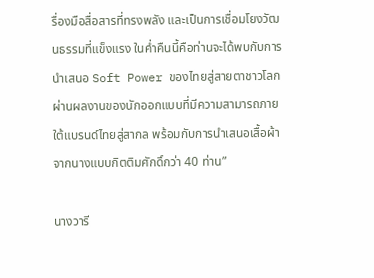รื่องมือสื่อสารที่ทรงพลัง และเป็นการเชื่อมโยงวัฒนธรรมที่แข็งแรง ในค่ำคืนนี้คือท่านจะได้พบกับการนำเสนอ Soft Power ของไทยสู่สายตาชาวโลก ผ่านผลงานของนักออกแบบที่มีความสามารถภายใต้แบรนด์ไทยสู่สากล พร้อมกับการนำเสนอเสื้อผ้าจากนางแบบกิตติมศักดิ์กว่า 40 ท่าน”

นางวารี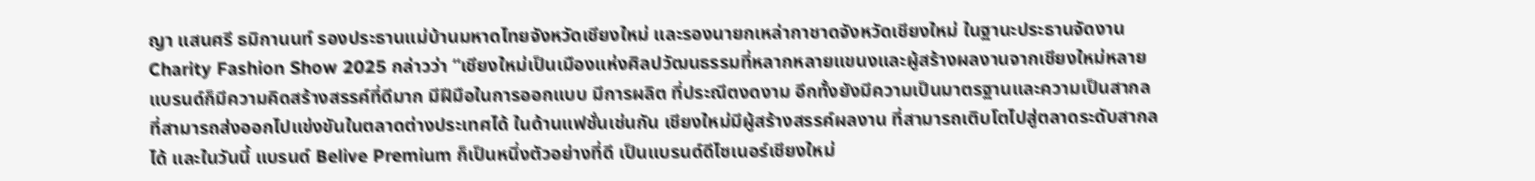ญา แสนศรี ธมิกานนท์ รองประธานแม่บ้านมหาดไทยจังหวัดเชียงใหม่ และรองนายกเหล่ากาชาดจังหวัดเชียงใหม่ ในฐานะประธานจัดงาน Charity Fashion Show 2025 กล่าวว่า “เชียงใหม่เป็นเมืองแห่งศิลปวัฒนธรรมที่หลากหลายแขนงและผู้สร้างผลงานจากเชียงใหม่หลายแบรนด์ก็มีความคิดสร้างสรรค์ที่ดีมาก มีฝีมือในการออกแบบ มีการผลิต ที่ประณีตงดงาม อีกทั้งยังมีความเป็นมาตรฐานและความเป็นสากลที่สามารถส่งออกไปแข่งขันในตลาดต่างประเทศได้ ในด้านแฟชั่นเช่นกัน เชียงใหม่มีผู้สร้างสรรค์ผลงาน ที่สามารถเติบโตไปสู่ตลาดระดับสากลได้ และในวันนี้ แบรนด์ Belive Premium ก็เป็นหนึ่งตัวอย่างที่ดี เป็นแบรนด์ดีไซเนอร์เชียงใหม่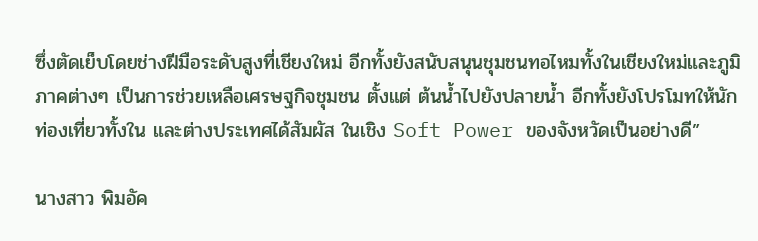ซึ่งตัดเย็บโดยช่างฝีมือระดับสูงที่เชียงใหม่ อีกทั้งยังสนับสนุนชุมชนทอไหมทั้งในเชียงใหม่และภูมิภาคต่างๆ เป็นการช่วยเหลือเศรษฐกิจชุมชน ตั้งแต่ ต้นน้ำไปยังปลายน้ำ อีกทั้งยังโปรโมทให้นักท่องเที่ยวทั้งใน และต่างประเทศได้สัมผัส ในเชิง Soft Power ของจังหวัดเป็นอย่างดี”

นางสาว พิมอัค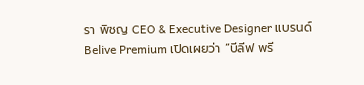รา พิชญ CEO & Executive Designer แบรนด์ Belive Premium เปิดเผยว่า “บีลีฟ พรี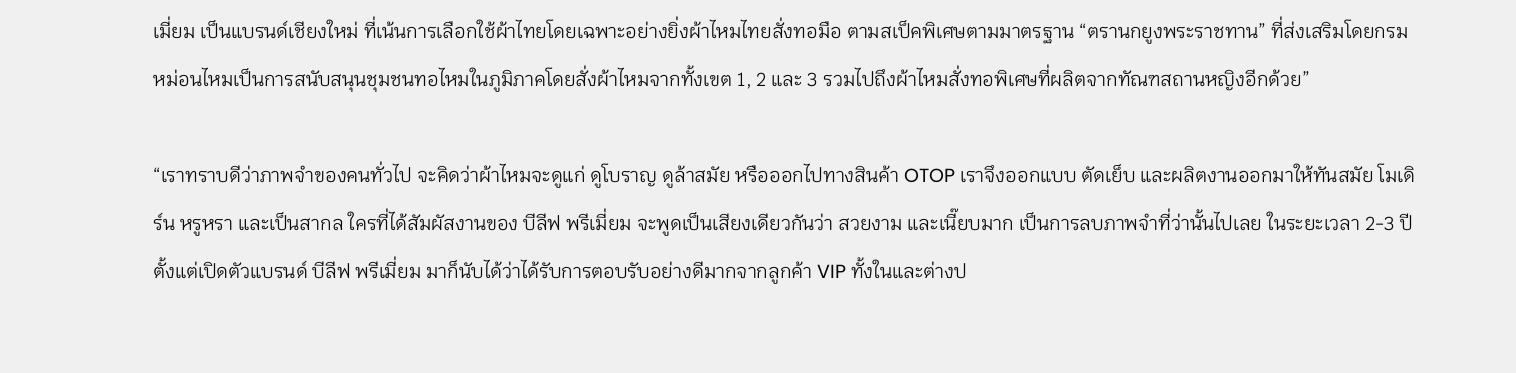เมี่ยม เป็นแบรนด์เชียงใหม่ ที่เน้นการเลือกใช้ผ้าไทยโดยเฉพาะอย่างยิ่งผ้าไหมไทยสั่งทอมือ ตามสเป็คพิเศษตามมาตรฐาน “ตรานกยูงพระราชทาน” ที่ส่งเสริมโดยกรมหม่อนไหมเป็นการสนับสนุนชุมชนทอไหมในภูมิภาคโดยสั่งผ้าไหมจากทั้งเขต 1, 2 และ 3 รวมไปถึงผ้าไหมสั่งทอพิเศษที่ผลิตจากทัณฑสถานหญิงอีกด้วย”

“เราทราบดีว่าภาพจำของคนทั่วไป จะคิดว่าผ้าไหมจะดูแก่ ดูโบราญ ดูล้าสมัย หรือออกไปทางสินค้า OTOP เราจึงออกแบบ ตัดเย็บ และผลิตงานออกมาให้ทันสมัย โมเดิร์น หรูหรา และเป็นสากล ใครที่ได้สัมผัสงานของ บีลีฟ พรีเมี่ยม จะพูดเป็นเสียงเดียวกันว่า สวยงาม และเนี๊ยบมาก เป็นการลบภาพจำที่ว่านั้นไปเลย ในระยะเวลา 2-3 ปีตั้งแต่เปิดตัวแบรนด์ บีลีฟ พรีเมี่ยม มาก็นับได้ว่าได้รับการตอบรับอย่างดีมากจากลูกค้า VIP ทั้งในและต่างป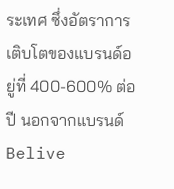ระเทศ ซึ่งอัตราการเติบโตของแบรนด์อยู่ที่ 400-600% ต่อปี นอกจากแบรนด์ Belive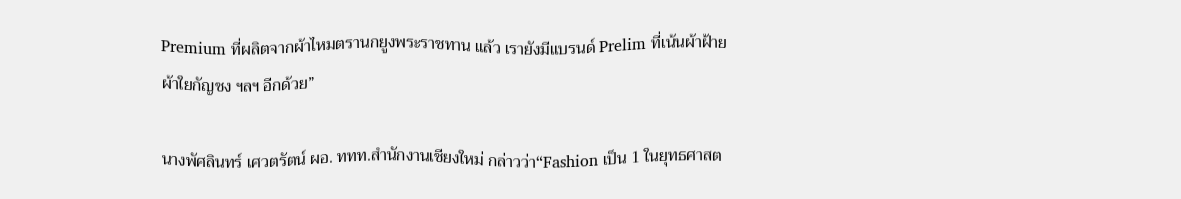Premium ที่ผลิตจากผ้าไหมตรานกยูงพระราชทาน แล้ว เรายังมีแบรนด์ Prelim ที่เน้นผ้าฝ้าย ผ้าใยกัญชง ฯลฯ อีกด้วย”

นางพัศลินทร์ เศวตรัตน์ ผอ. ททท.สำนักงานเชียงใหม่ กล่าวว่า“Fashion เป็น 1 ในยุทธศาสต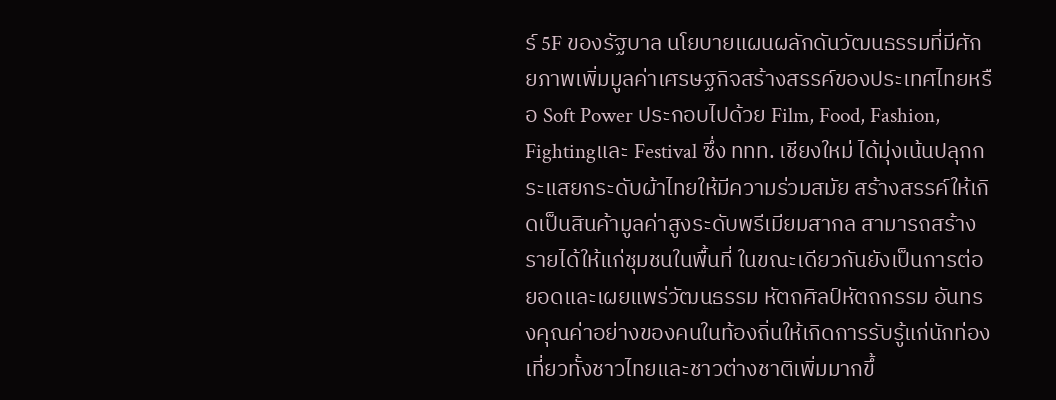ร์ 5F ของรัฐบาล นโยบายแผนผลักดันวัฒนธรรมที่มีศักยภาพเพิ่มมูลค่าเศรษฐกิจสร้างสรรค์ของประเทศไทยหรือ Soft Power ประกอบไปด้วย Film, Food, Fashion, Fightingและ Festival ซึ่ง ททท. เชียงใหม่ ได้มุ่งเน้นปลุกกระแสยกระดับผ้าไทยให้มีความร่วมสมัย สร้างสรรค์ให้เกิดเป็นสินค้ามูลค่าสูงระดับพรีเมียมสากล สามารถสร้างรายได้ให้แก่ชุมชนในพื้นที่ ในขณะเดียวกันยังเป็นการต่อยอดและเผยแพร่วัฒนธรรม หัตถศิลป์หัตถกรรม อันทรงคุณค่าอย่างของคนในท้องถิ่นให้เกิดการรับรู้แก่นักท่องเที่ยวทั้งชาวไทยและชาวต่างชาติเพิ่มมากขึ้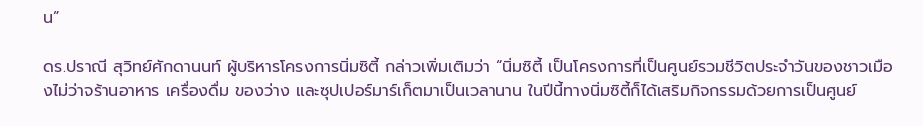น”

ดร.ปราณี สุวิทย์ศักดานนท์ ผู้บริหารโครงการนิ่มซิตี้ กล่าวเพิ่มเติมว่า “นิ่มซิตี้ เป็นโครงการที่เป็นศูนย์รวมชีวิตประจำวันของชาวเมืองไม่ว่าจร้านอาหาร เครื่องดื่ม ของว่าง และซุปเปอร์มาร์เก็ตมาเป็นเวลานาน ในปีนี้ทางนิ่มซิตี้ก็ได้เสริมกิจกรรมด้วยการเป็นศูนย์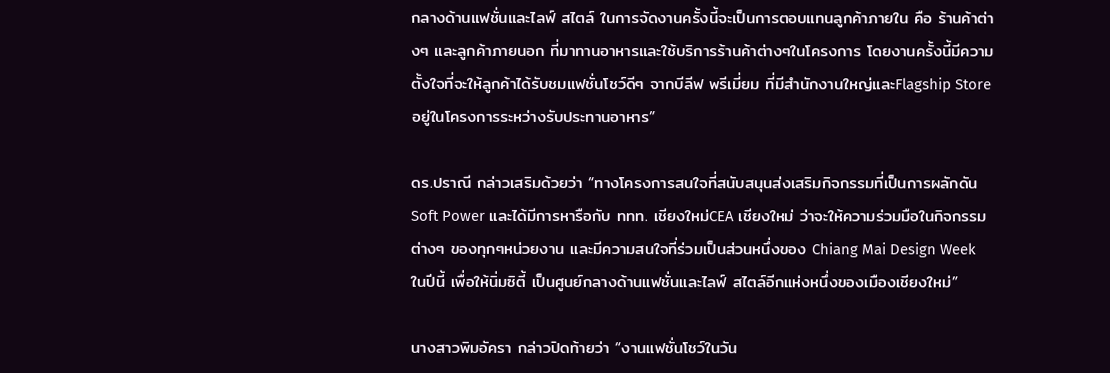กลางด้านแฟชั่นและไลฟ์ สไตล์ ในการจัดงานครั้งนี้จะเป็นการตอบแทนลูกค้าภายใน คือ ร้านค้าต่างๆ และลูกค้าภายนอก ที่มาทานอาหารและใช้บริการร้านค้าต่างๆในโครงการ โดยงานครั้งนี้มีความตั้งใจที่จะให้ลูกค้าได้รับชมแฟชั่นโชว์ดีๆ จากบีลีฟ พรีเมี่ยม ที่มีสำนักงานใหญ่และFlagship Store อยู่ในโครงการระหว่างรับประทานอาหาร”

ดร.ปราณี กล่าวเสริมด้วยว่า “ทางโครงการสนใจที่สนับสนุนส่งเสริมกิจกรรมที่เป็นการผลักดัน Soft Power และได้มีการหารือกับ ททท. เชียงใหม่CEA เชียงใหม่ ว่าจะให้ความร่วมมือในกิจกรรมต่างๆ ของทุกๆหน่วยงาน และมีความสนใจที่ร่วมเป็นส่วนหนึ่งของ Chiang Mai Design Week ในปีนี้ เพื่อให้นิ่มซิตี้ เป็นศูนย์กลางด้านแฟชั่นและไลฟ์ สไตล์อีกแห่งหนึ่งของเมืองเชียงใหม่”

นางสาวพิมอัครา กล่าวปิดท้ายว่า “งานแฟชั่นโชว์ในวัน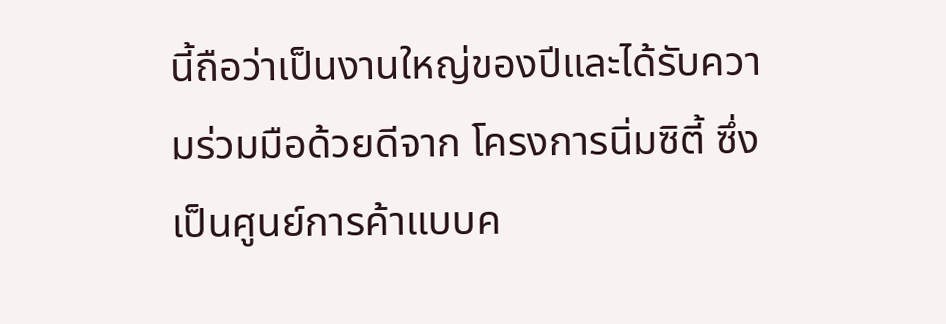นี้ถือว่าเป็นงานใหญ่ของปีและได้รับความร่วมมือด้วยดีจาก โครงการนิ่มซิตี้ ซึ่งเป็นศูนย์การค้าแบบค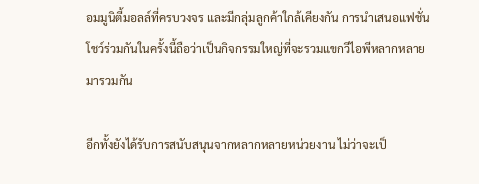อมมูนิตี้มอลล์ที่ครบวงจร และมีกลุ่มลูกค้าใกล้เคียงกัน การนำเสนอแฟชั่นโชว์ร่วมกันในครั้งนี้ถือว่าเป็นกิจกรรมใหญ่ที่จะรวมแขกวีไอพีหลากหลายมารวมกัน

อีกทั้งยังได้รับการสนับสนุนจากหลากหลายหน่วยงาน ไม่ว่าจะเป็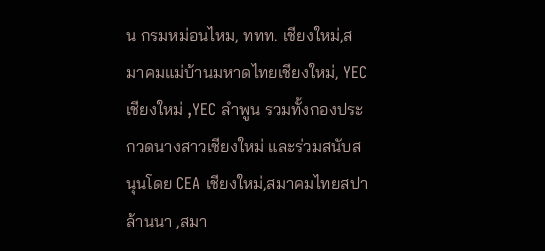น กรมหม่อนไหม, ททท. เชียงใหม่,สมาคมแม่บ้านมหาดไทยเชียงใหม่, YEC เชียงใหม่ ,YEC ลำพูน รวมทั้งกองประกวดนางสาวเชียงใหม่ และร่วมสนับสนุนโดย CEA เชียงใหม่,สมาคมไทยสปาล้านนา ,สมา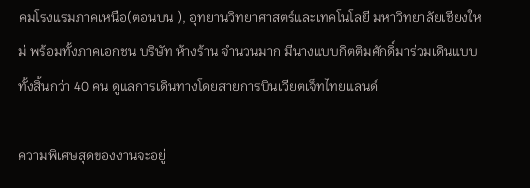คมโรงแรมภาคเหนือ(ตอนบน ), อุทยานวิทยาศาสตร์และเทคโนโลยี มหาวิทยาลัยเชียงใหม่ พร้อมทั้งภาคเอกชน บริษัท ห้างร้าน จำนวนมาก มีนางแบบกิตติมศักดิ์มาร่วมเดินแบบทั้งสิ้นกว่า 40 คน ดูแลการเดินทางโดยสายการบินเวียตเจ็ทไทยแลนด์

ความพิเศษสุดของงานจะอยู่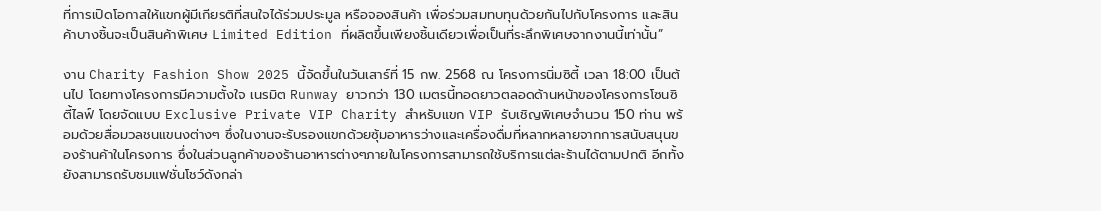ที่การเปิดโอกาสให้แขกผู้มีเกียรติที่สนใจได้ร่วมประมูล หรือจองสินค้า เพื่อร่วมสมทบทุนด้วยกันไปกับโครงการ และสินค้าบางชิ้นจะเป็นสินค้าพิเศษ Limited Edition ที่ผลิตขึ้นเพียงชิ้นเดียวเพื่อเป็นที่ระลึกพิเศษจากงานนี้เท่านั้น”

งาน Charity Fashion Show 2025 นี้จัดขึ้นในวันเสาร์ที่ 15 กพ. 2568 ณ โครงการนิ่มซิตี้ เวลา 18:00 เป็นต้นไป โดยทางโครงการมีความตั้งใจ เนรมิต Runway ยาวกว่า 130 เมตรนี้ทอดยาวตลอดด้านหน้าของโครงการโซนซิตี้ไลฟ์ โดยจัดแบบ Exclusive Private VIP Charity สำหรับแขก VIP รับเชิญพิเศษจำนวน 150 ท่าน พร้อมด้วยสื่อมวลชนแขนงต่างๆ ซึ่งในงานจะรับรองแขกด้วยซุ้มอาหารว่างและเครื่องดื่มที่หลากหลายจากการสนับสนุนของร้านค้าในโครงการ ซึ่งในส่วนลูกค้าของร้านอาหารต่างๆภายในโครงการสามารถใช้บริการแต่ละร้านได้ตามปกติ อีกทั้งยังสามารถรับชมแฟชั่นโชว์ดังกล่า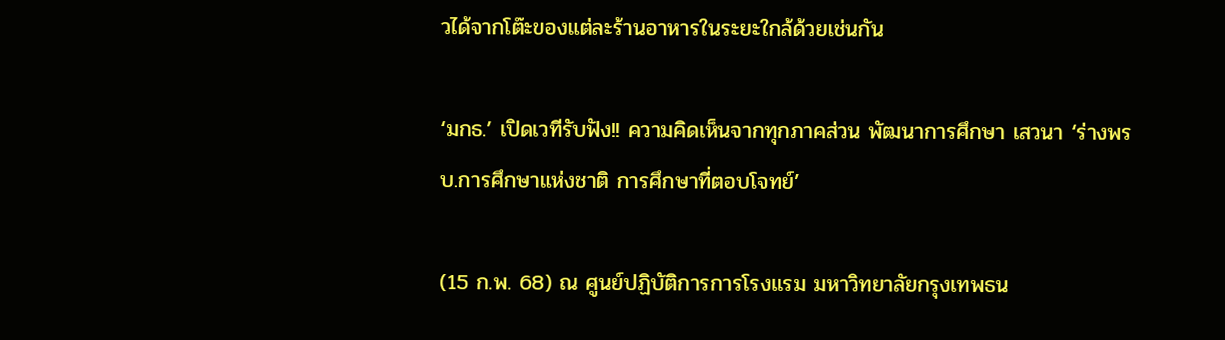วได้จากโต๊ะของแต่ละร้านอาหารในระยะใกล้ด้วยเช่นกัน

‘มกธ.’ เปิดเวทีรับฟัง!! ความคิดเห็นจากทุกภาคส่วน พัฒนาการศึกษา เสวนา ‘ร่างพรบ.การศึกษาแห่งชาติ การศึกษาที่ตอบโจทย์’

(15 ก.พ. 68) ณ ศูนย์ปฏิบัติการการโรงแรม มหาวิทยาลัยกรุงเทพธน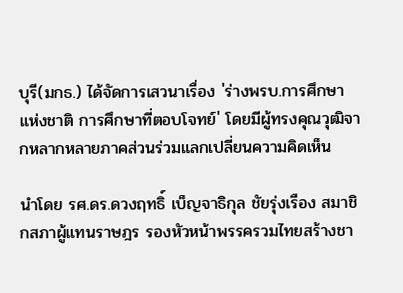บุรี(มกธ.) ได้จัดการเสวนาเรื่อง 'ร่างพรบ.การศึกษาแห่งชาติ การศึกษาที่ตอบโจทย์' โดยมีผู้ทรงคุณวุฒิจากหลากหลายภาคส่วนร่วมแลกเปลี่ยนความคิดเห็น

นำโดย รศ.ดร.ดวงฤทธิ์ เบ็ญจาธิกุล ชัยรุ่งเรือง สมาชิกสภาผู้แทนราษฎร รองหัวหน้าพรรครวมไทยสร้างชา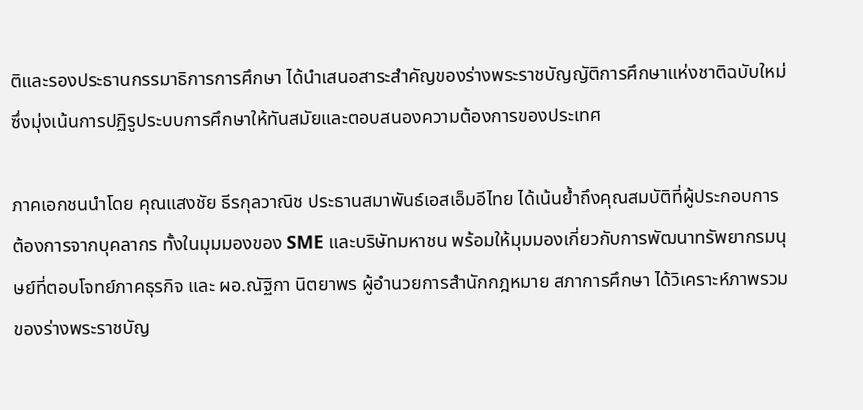ติและรองประธานกรรมาธิการการศึกษา ได้นำเสนอสาระสำคัญของร่างพระราชบัญญัติการศึกษาแห่งชาติฉบับใหม่ ซึ่งมุ่งเน้นการปฏิรูประบบการศึกษาให้ทันสมัยและตอบสนองความต้องการของประเทศ

ภาคเอกชนนำโดย คุณแสงชัย ธีรกุลวาณิช ประธานสมาพันธ์เอสเอ็มอีไทย ได้เน้นย้ำถึงคุณสมบัติที่ผู้ประกอบการต้องการจากบุคลากร ทั้งในมุมมองของ SME และบริษัทมหาชน พร้อมให้มุมมองเกี่ยวกับการพัฒนาทรัพยากรมนุษย์ที่ตอบโจทย์ภาคธุรกิจ และ ผอ.ณัฐิกา นิตยาพร ผู้อำนวยการสำนักกฎหมาย สภาการศึกษา ได้วิเคราะห์ภาพรวมของร่างพระราชบัญ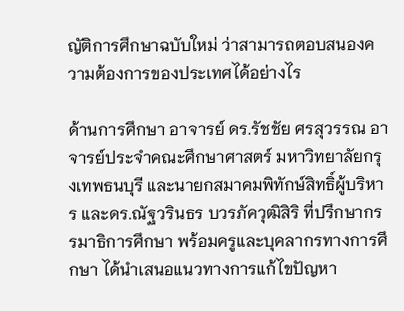ญัติการศึกษาฉบับใหม่ ว่าสามารถตอบสนองความต้องการของประเทศได้อย่างไร

ด้านการศึกษา อาจารย์ ดร.รัชชัย ศรสุวรรณ อาจารย์ประจำคณะศึกษาศาสตร์ มหาวิทยาลัยกรุงเทพธนบุรี และนายกสมาคมพิทักษ์สิทธิ์ผู้บริหาร และดร.ณัฐวรินธร บวรภัควุฒิสิริ ที่ปรึกษากรรมาธิการศึกษา พร้อมครูและบุคลากรทางการศึกษา ได้นำเสนอแนวทางการแก้ไขปัญหา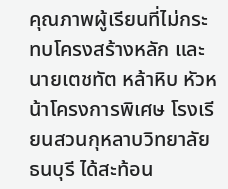คุณภาพผู้เรียนที่ไม่กระทบโครงสร้างหลัก และนายเตชทัต หล้าหิบ หัวหน้าโครงการพิเศษ โรงเรียนสวนกุหลาบวิทยาลัย ธนบุรี ได้สะท้อน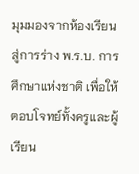มุมมองจากห้องเรียนสู่การร่าง พ.ร.บ. การศึกษาแห่งชาติ เพื่อให้ตอบโจทย์ทั้งครูและผู้เรียน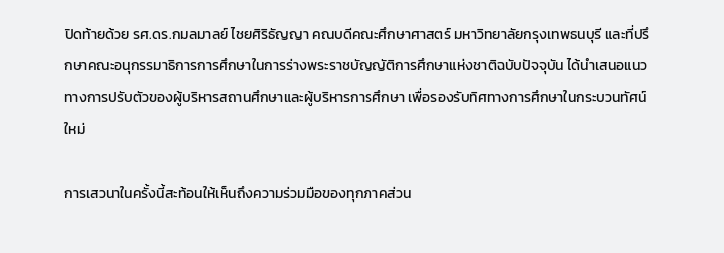ปิดท้ายด้วย รศ.ดร.กมลมาลย์ ไชยศิริธัญญา คณบดีคณะศึกษาศาสตร์ มหาวิทยาลัยกรุงเทพธนบุรี และที่ปรึกษาคณะอนุกรรมาธิการการศึกษาในการร่างพระราชบัญญัติการศึกษาแห่งชาติฉบับปัจจุบัน ได้นำเสนอแนวทางการปรับตัวของผู้บริหารสถานศึกษาและผู้บริหารการศึกษา เพื่อรองรับทิศทางการศึกษาในกระบวนทัศน์ใหม่

การเสวนาในครั้งนี้สะท้อนให้เห็นถึงความร่วมมือของทุกภาคส่วน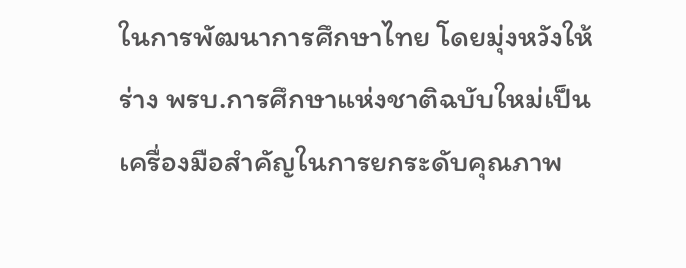ในการพัฒนาการศึกษาไทย โดยมุ่งหวังให้ร่าง พรบ.การศึกษาแห่งชาติฉบับใหม่เป็นเครื่องมือสำคัญในการยกระดับคุณภาพ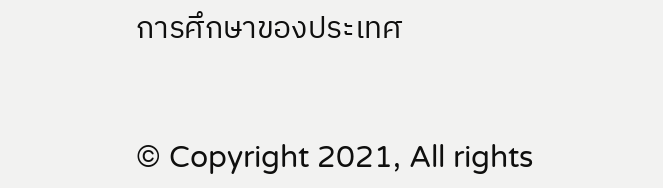การศึกษาของประเทศ


© Copyright 2021, All rights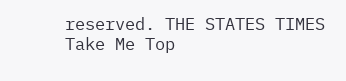reserved. THE STATES TIMES
Take Me Top